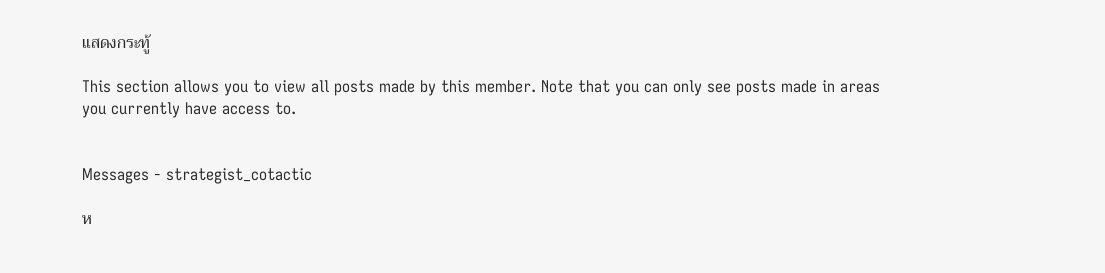แสดงกระทู้

This section allows you to view all posts made by this member. Note that you can only see posts made in areas you currently have access to.


Messages - strategist_cotactic

ห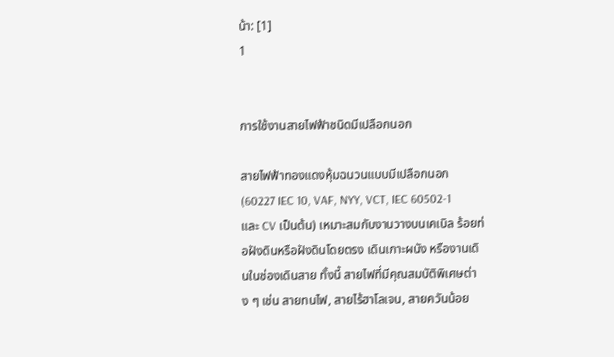น้า: [1]
1


การใช้งานสายไฟฟ้าชนิดมีเปลือกนอก

สายไฟฟ้าทองแดงหุ้มฉนวนแบบมีเปลือกนอก  (60227 IEC 10, VAF, NYY, VCT, IEC 60502-1 และ CV เป็นต้น) เหมาะสมกับงานวางบนเคเบิล ร้อยท่อฝังดินหรือฝังดินโดยตรง เดินเกาะผนัง หรืองานเดินในช่องเดินสาย ทั้งนี้ สายไฟที่มีคุณสมบัติพิเศษต่าง ๆ เช่น สายทนไฟ, สายไร้ฮาโลเจน, สายควันน้อย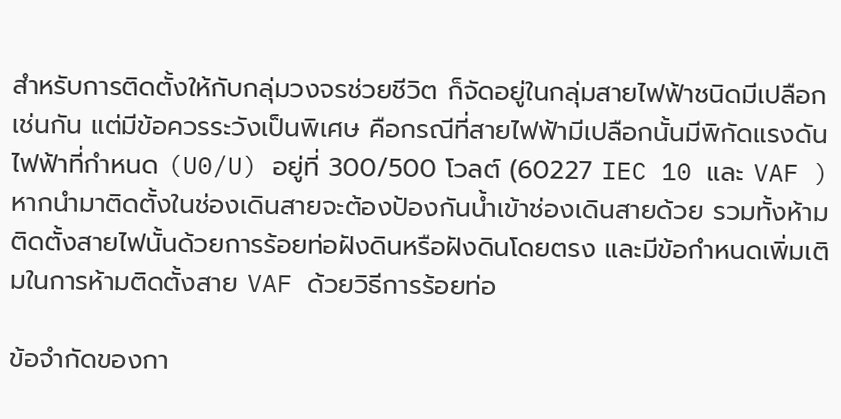สำหรับการติดตั้งให้กับกลุ่มวงจรช่วยชีวิต ก็จัดอยู่ในกลุ่มสายไฟฟ้าชนิดมีเปลือกเช่นกัน แต่มีข้อควรระวังเป็นพิเศษ คือกรณีที่สายไฟฟ้ามีเปลือกนั้นมีพิกัดแรงดันไฟฟ้าที่กำหนด (U0/U) อยู่ที่ 300/500 โวลต์ (60227 IEC 10 และ VAF ) หากนำมาติดตั้งในช่องเดินสายจะต้องป้องกันน้ำเข้าช่องเดินสายด้วย รวมทั้งห้ามติดตั้งสายไฟนั้นด้วยการร้อยท่อฝังดินหรือฝังดินโดยตรง และมีข้อกำหนดเพิ่มเติมในการห้ามติดตั้งสาย VAF ด้วยวิธีการร้อยท่อ

ข้อจำกัดของกา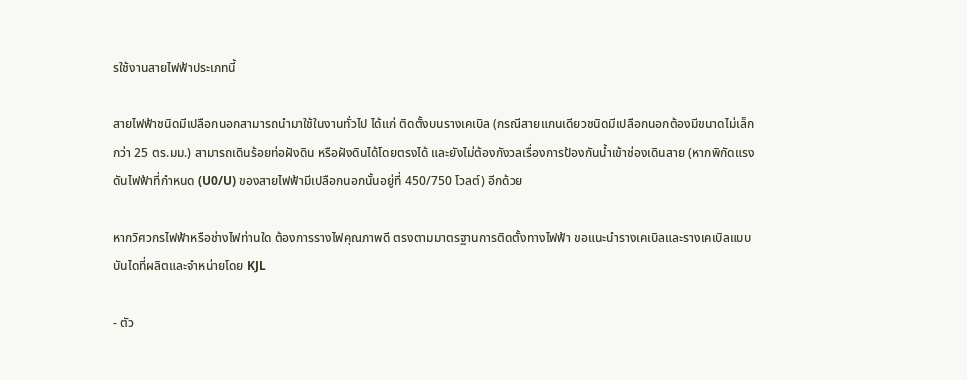รใช้งานสายไฟฟ้าประเภทนี้

สายไฟฟ้าชนิดมีเปลือกนอกสามารถนำมาใช้ในงานทั่วไป ได้แก่ ติดตั้งบนรางเคเบิล (กรณีสายแกนเดียวชนิดมีเปลือกนอกต้องมีขนาดไม่เล็กกว่า 25 ตร.มม.) สามารถเดินร้อยท่อฝังดิน หรือฝังดินได้โดยตรงได้ และยังไม่ต้องกังวลเรื่องการป้องกันน้ำเข้าช่องเดินสาย (หากพิกัดแรงดันไฟฟ้าที่กำหนด (U0/U) ของสายไฟฟ้ามีเปลือกนอกนั้นอยู่ที่ 450/750 โวลต์) อีกด้วย

หากวิศวกรไฟฟ้าหรือช่างไฟท่านใด ต้องการรางไฟคุณภาพดี ตรงตามมาตรฐานการติดตั้งทางไฟฟ้า ขอแนะนำรางเคเบิลและรางเคเบิลแบบบันไดที่ผลิตและจำหน่ายโดย KJL

- ตัว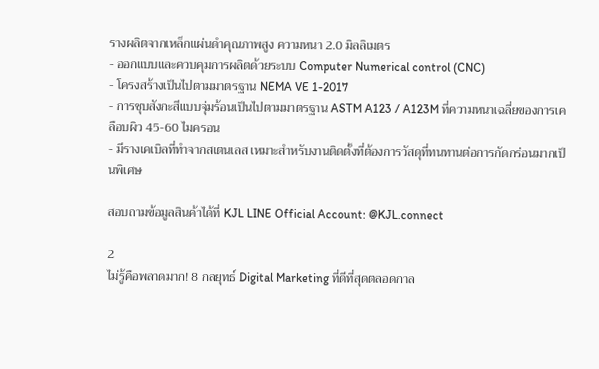รางผลิตจากเหล็กแผ่นดำคุณภาพสูง ความหนา 2.0 มิลลิเมตร
- ออกแบบและควบคุมการผลิตด้วยระบบ Computer Numerical control (CNC)
- โครงสร้างเป็นไปตามมาตรฐาน NEMA VE 1-2017
- การชุบสังกะสีแบบจุ่มร้อนเป็นไปตามมาตรฐาน ASTM A123 / A123M ที่ความหนาเฉลี่ยของการเคลือบผิว 45-60 ไมครอน
- มีรางเคเบิลที่ทำจากสเตนเลส เหมาะสำหรับงานติดตั้งที่ต้องการวัสดุที่ทนทานต่อการกัดกร่อนมากเป็นพิเศษ

สอบถามข้อมูลสินค้าได้ที่ KJL LINE Official Account: @KJL.connect

2
ไม่รู้คือพลาดมาก! 8 กลยุทธ์ Digital Marketing ที่ดีที่สุดตลอดกาล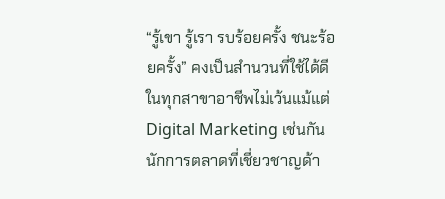“รู้เขา รู้เรา รบร้อยครั้ง ชนะร้อยครั้ง” คงเป็นสำนวนที่ใช้ได้ดีในทุกสาขาอาชีพไม่เว้นแม้แต่ Digital Marketing เช่นกัน นักการตลาดที่เชี่ยวชาญด้า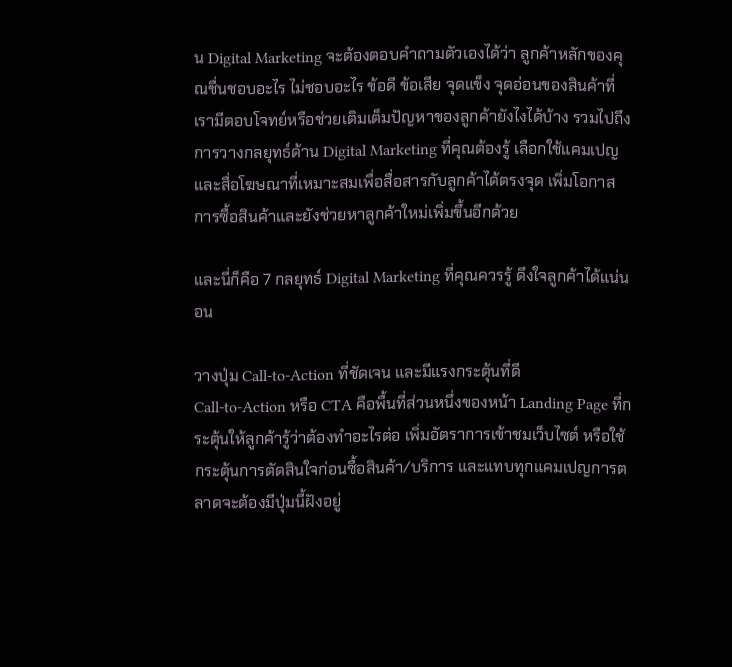น Digital Marketing จะต้องตอบคำถามตัวเองได้ว่า ลูกค้าหลักของคุณชื่นชอบอะไร ไม่ชอบอะไร ข้อดี ข้อเสีย จุดแข็ง จุดอ่อนของสินค้าที่เรามีตอบโจทย์หรือช่วยเติมเต็มปัญหาของลูกค้ายังไงได้บ้าง รวมไปถึงการวางกลยุทธ์ด้าน Digital Marketing ที่คุณต้องรู้ เลือกใช้แคมเปญและสื่อโฆษณาที่เหมาะสมเพื่อสื่อสารกับลูกค้าได้ตรงจุด เพิ่มโอกาสการซื้อสินค้าและยังช่วยหาลูกค้าใหม่เพิ่มขึ้นอีกด้วย

และนี่ก็คือ 7 กลยุทธ์ Digital Marketing ที่คุณควรรู้ ดึงใจลูกค้าได้แน่นอน

วางปุ่ม Call-to-Action ที่ชัดเจน และมีแรงกระตุ้นที่ดี
Call-to-Action หรือ CTA คือพื้นที่ส่วนหนึ่งของหน้า Landing Page ที่กระตุ้นให้ลูกค้ารู้ว่าต้องทำอะไรต่อ เพิ่มอัตราการเข้าชมเว็บไซต์ หรือใช้กระตุ้นการตัดสินใจก่อนซื้อสินค้า/บริการ และแทบทุกแคมเปญการตลาดจะต้องมีปุ่มนี้ฝังอยู่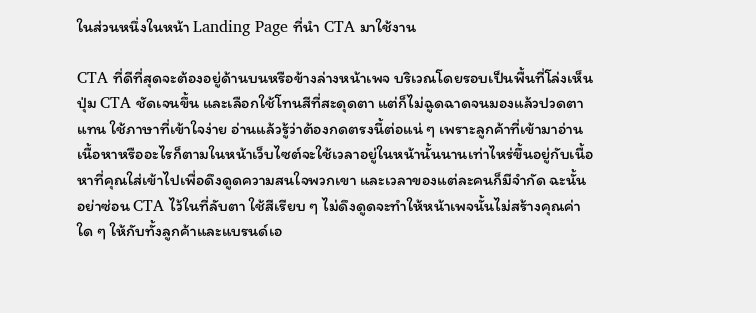ในส่วนหนึ่งในหน้า Landing Page ที่นำ CTA มาใช้งาน

CTA ที่ดีที่สุดจะต้องอยู่ด้านบนหรือข้างล่างหน้าเพจ บริเวณโดยรอบเป็นพื้นที่โล่งเห็นปุ่ม CTA ชัดเจนขึ้น และเลือกใช้โทนสีที่สะดุดตา แต่ก็ไม่ฉูดฉาดจนมองแล้วปวดตาแทน ใช้ภาษาที่เข้าใจง่าย อ่านแล้วรู้ว่าต้องกดตรงนี้ต่อแน่ ๆ เพราะลูกค้าที่เข้ามาอ่านเนื้อหาหรืออะไรก็ตามในหน้าเว็บไซต์จะใช้เวลาอยู่ในหน้านั้นนานเท่าไหร่ขึ้นอยู่กับเนื้อหาที่คุณใส่เข้าไปเพื่อดึงดูดความสนใจพวกเขา และเวลาของแต่ละคนก็มีจำกัด ฉะนั้นอย่าซ่อน CTA ไว้ในที่ลับตา ใช้สีเรียบ ๆ ไม่ดึงดูดจะทำให้หน้าเพจนั้นไม่สร้างคุณค่าใด ๆ ให้กับทั้งลูกค้าและแบรนด์เอ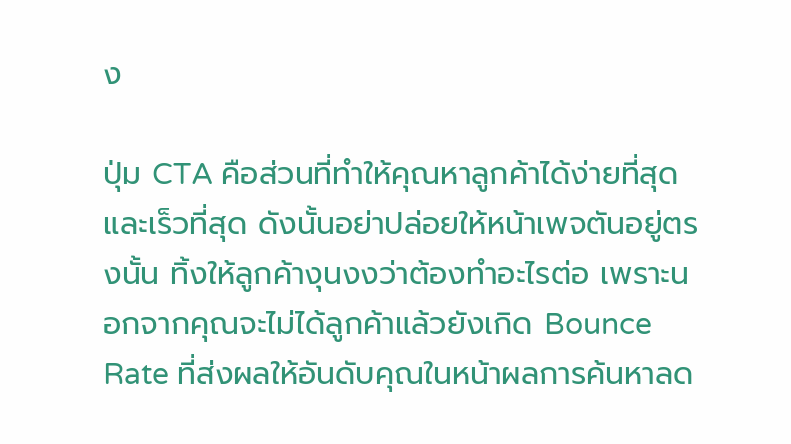ง

ปุ่ม CTA คือส่วนที่ทำให้คุณหาลูกค้าได้ง่ายที่สุดและเร็วที่สุด ดังนั้นอย่าปล่อยให้หน้าเพจตันอยู่ตรงนั้น ทิ้งให้ลูกค้างุนงงว่าต้องทำอะไรต่อ เพราะนอกจากคุณจะไม่ได้ลูกค้าแล้วยังเกิด Bounce Rate ที่ส่งผลให้อันดับคุณในหน้าผลการค้นหาลด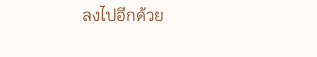ลงไปอีกด้วย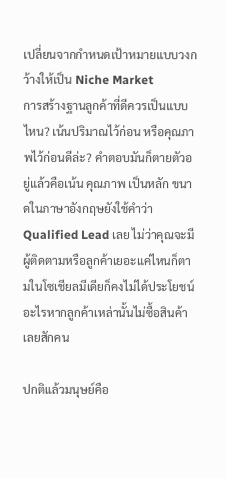เปลี่ยนจากกำหนดเป้าหมายแบบวงกว้างให้เป็น Niche Market
การสร้างฐานลูกค้าที่ดีควรเป็นแบบไหน? เน้นปริมาณไว้ก่อน หรือคุณภาพไว้ก่อนดีล่ะ? คำตอบมันก็ตายตัวอยู่แล้วคือเน้น คุณภาพ เป็นหลัก ขนาดในภาษาอังกฤษยังใช้คำว่า Qualified Lead เลย ไม่ว่าคุณจะมีผู้ติดตามหรือลูกค้าเยอะแค่ไหนก็ตามในโซเชียลมีเดียก็คงไม่ได้ประโยชน์อะไรหากลูกค้าเหล่านั้นไม่ซื้อสินค้าเลยสักคน

ปกติแล้วมนุษย์คือ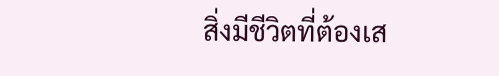สิ่งมีชีวิตที่ต้องเส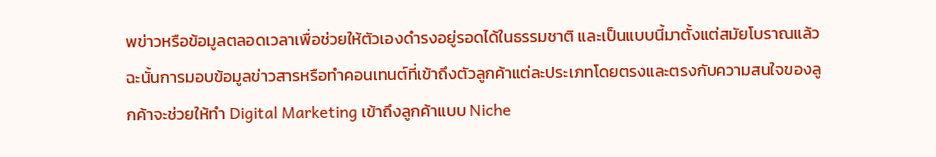พข่าวหรือข้อมูลตลอดเวลาเพื่อช่วยให้ตัวเองดำรงอยู่รอดได้ในธรรมชาติ และเป็นแบบนี้มาตั้งแต่สมัยโบราณแล้ว ฉะนั้นการมอบข้อมูลข่าวสารหรือทำคอนเทนต์ที่เข้าถึงตัวลูกค้าแต่ละประเภทโดยตรงและตรงกับความสนใจของลูกค้าจะช่วยให้ทำ Digital Marketing เข้าถึงลูกค้าแบบ Niche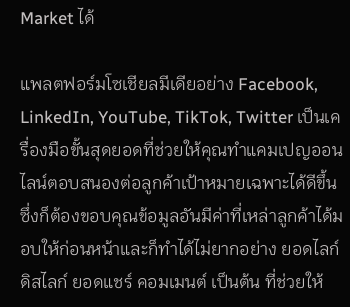Market ได้

แพลตฟอร์มโซเชียลมีเดียอย่าง Facebook, LinkedIn, YouTube, TikTok, Twitter เป็นเครื่องมือขั้นสุดยอดที่ช่วยให้คุณทำแคมเปญออนไลน์ตอบสนองต่อลูกค้าเป้าหมายเฉพาะได้ดีขึ้น ซึ่งก็ต้องขอบคุณข้อมูลอันมีค่าที่เหล่าลูกค้าได้มอบให้ก่อนหน้าและก็ทำได้ไม่ยากอย่าง ยอดไลก์ ดิสไลก์ ยอดแชร์ คอมเมนต์ เป็นต้น ที่ช่วยให้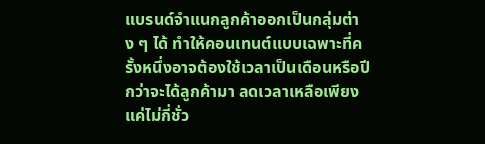แบรนด์จำแนกลูกค้าออกเป็นกลุ่มต่าง ๆ ได้ ทำให้คอนเทนต์แบบเฉพาะที่ครั้งหนึ่งอาจต้องใช้เวลาเป็นเดือนหรือปีกว่าจะได้ลูกค้ามา ลดเวลาเหลือเพียงแค่ไม่กี่ชั่ว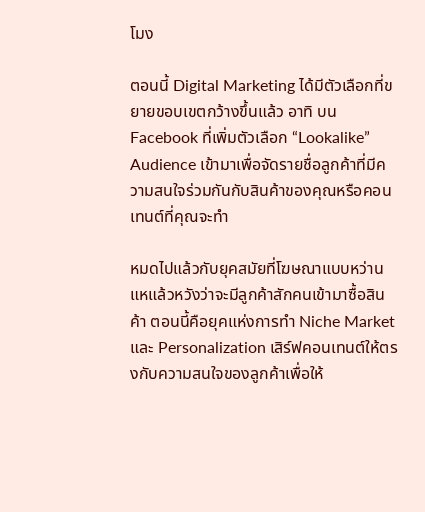โมง

ตอนนี้ Digital Marketing ได้มีตัวเลือกที่ขยายขอบเขตกว้างขึ้นแล้ว อาทิ บน Facebook ที่เพิ่มตัวเลือก “Lookalike” Audience เข้ามาเพื่อจัดรายชื่อลูกค้าที่มีความสนใจร่วมกันกับสินค้าของคุณหรือคอนเทนต์ที่คุณจะทำ

หมดไปแล้วกับยุคสมัยที่โฆษณาแบบหว่านแหแล้วหวังว่าจะมีลูกค้าสักคนเข้ามาซื้อสินค้า ตอนนี้คือยุคแห่งการทำ Niche Market และ Personalization เสิร์ฟคอนเทนต์ให้ตรงกับความสนใจของลูกค้าเพื่อให้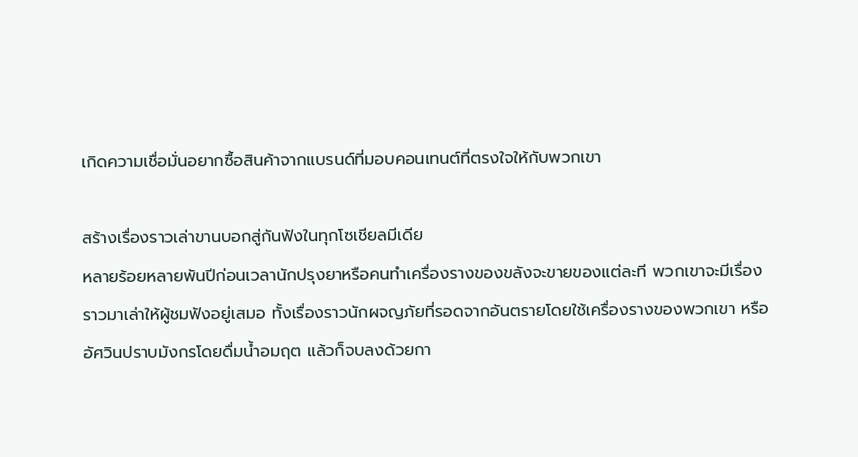เกิดความเชื่อมั่นอยากซื้อสินค้าจากแบรนด์ที่มอบคอนเทนต์ที่ตรงใจให้กับพวกเขา

สร้างเรื่องราวเล่าขานบอกสู่กันฟังในทุกโซเชียลมีเดีย
หลายร้อยหลายพันปีก่อนเวลานักปรุงยาหรือคนทำเครื่องรางของขลังจะขายของแต่ละที พวกเขาจะมีเรื่องราวมาเล่าให้ผู้ชมฟังอยู่เสมอ ทั้งเรื่องราวนักผจญภัยที่รอดจากอันตรายโดยใช้เครื่องรางของพวกเขา หรืออัศวินปราบมังกรโดยดื่มน้ำอมฤต แล้วก็จบลงด้วยกา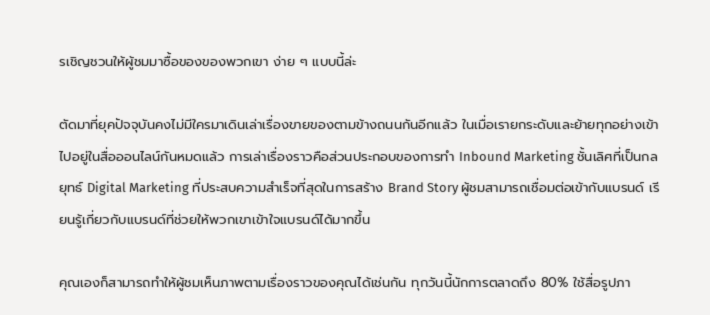รเชิญชวนให้ผู้ชมมาซื้อของของพวกเขา ง่าย ๆ แบบนี้ล่ะ

ตัดมาที่ยุคปัจจุบันคงไม่มีใครมาเดินเล่าเรื่องขายของตามข้างถนนกันอีกแล้ว ในเมื่อเรายกระดับและย้ายทุกอย่างเข้าไปอยู่ในสื่อออนไลน์กันหมดแล้ว การเล่าเรื่องราวคือส่วนประกอบของการทำ Inbound Marketing ชั้นเลิศที่เป็นกลยุทธ์ Digital Marketing ที่ประสบความสำเร็จที่สุดในการสร้าง Brand Story ผู้ชมสามารถเชื่อมต่อเข้ากับแบรนด์ เรียนรู้เกี่ยวกับแบรนด์ที่ช่วยให้พวกเขาเข้าใจแบรนด์ได้มากขึ้น

คุณเองก็สามารถทำให้ผู้ชมเห็นภาพตามเรื่องราวของคุณได้เช่นกัน ทุกวันนี้นักการตลาดถึง 80% ใช้สื่อรูปภา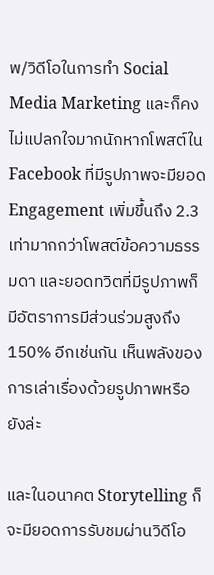พ/วิดีโอในการทำ Social Media Marketing และก็คงไม่แปลกใจมากนักหากโพสต์ใน Facebook ที่มีรูปภาพจะมียอด Engagement เพิ่มขึ้นถึง 2.3 เท่ามากกว่าโพสต์ข้อความธรรมดา และยอดทวิตที่มีรูปภาพก็มีอัตราการมีส่วนร่วมสูงถึง 150% อีกเช่นกัน เห็นพลังของการเล่าเรื่องด้วยรูปภาพหรือยังล่ะ

และในอนาคต Storytelling ก็จะมียอดการรับชมผ่านวิดีโอ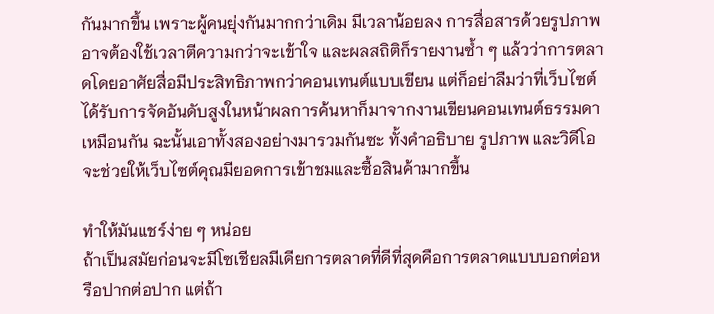กันมากขึ้น เพราะผู้คนยุ่งกันมากกว่าเดิม มีเวลาน้อยลง การสื่อสารด้วยรูปภาพอาจต้องใช้เวลาตีความกว่าจะเข้าใจ และผลสถิติก็รายงานซ้ำ ๆ แล้วว่าการตลาดโดยอาศัยสื่อมีประสิทธิภาพกว่าคอนเทนต์แบบเขียน แต่ก็อย่าลืมว่าที่เว็บไซต์ได้รับการจัดอันดับสูงในหน้าผลการค้นหาก็มาจากงานเขียนคอนเทนต์ธรรมดาเหมือนกัน ฉะนั้นเอาทั้งสองอย่างมารวมกันซะ ทั้งคำอธิบาย รูปภาพ และวิดีโอจะช่วยให้เว็บไซต์คุณมียอดการเข้าชมและซื้อสินค้ามากขึ้น

ทำให้มันแชร์ง่าย ๆ หน่อย
ถ้าเป็นสมัยก่อนจะมีโซเชียลมีเดียการตลาดที่ดีที่สุดคือการตลาดแบบบอกต่อหรือปากต่อปาก แต่ถ้า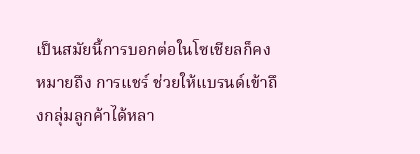เป็นสมัยนี้การบอกต่อในโซเชียลก็คงหมายถึง การแชร์ ช่วยให้แบรนด์เข้าถึงกลุ่มลูกค้าได้หลา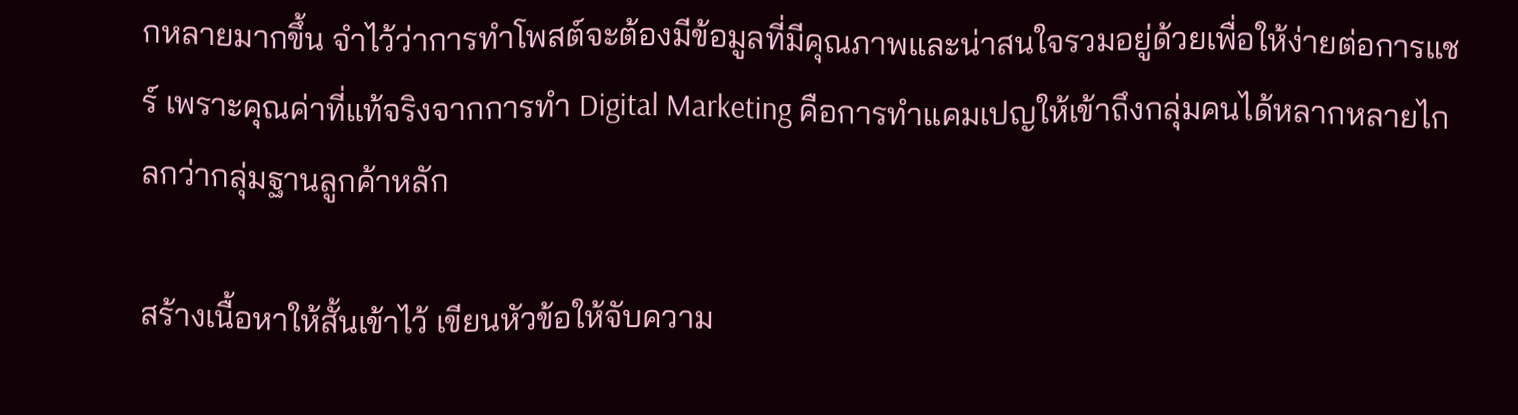กหลายมากขึ้น จำไว้ว่าการทำโพสต์จะต้องมีข้อมูลที่มีคุณภาพและน่าสนใจรวมอยู่ด้วยเพื่อให้ง่ายต่อการแชร์ เพราะคุณค่าที่แท้จริงจากการทำ Digital Marketing คือการทำแคมเปญให้เข้าถึงกลุ่มคนได้หลากหลายไกลกว่ากลุ่มฐานลูกค้าหลัก

สร้างเนื้อหาให้สั้นเข้าไว้ เขียนหัวข้อให้จับความ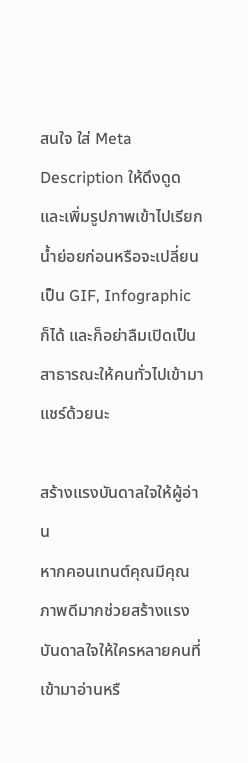สนใจ ใส่ Meta Description ให้ดึงดูดและเพิ่มรูปภาพเข้าไปเรียกน้ำย่อยก่อนหรือจะเปลี่ยนเป็น GIF, Infographic ก็ได้ และก็อย่าลืมเปิดเป็นสาธารณะให้คนทั่วไปเข้ามาแชร์ด้วยนะ

สร้างแรงบันดาลใจให้ผู้อ่าน
หากคอนเทนต์คุณมีคุณภาพดีมากช่วยสร้างแรงบันดาลใจให้ใครหลายคนที่เข้ามาอ่านหรื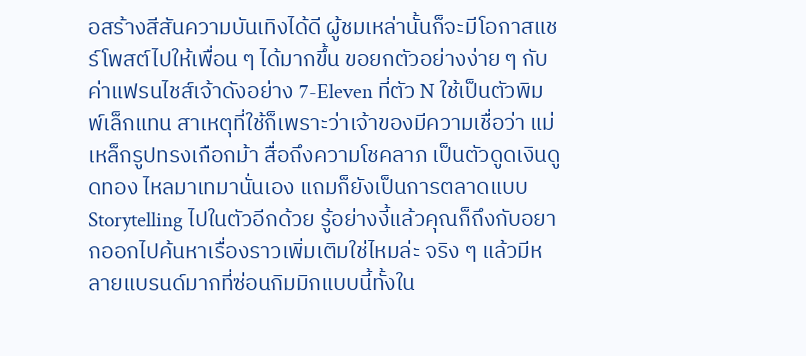อสร้างสีสันความบันเทิงได้ดี ผู้ชมเหล่านั้นก็จะมีโอกาสแชร์โพสต์ไปให้เพื่อน ๆ ได้มากขึ้น ขอยกตัวอย่างง่าย ๆ กับค่าแฟรนไชส์เจ้าดังอย่าง 7-Eleven ที่ตัว N ใช้เป็นตัวพิมพ์เล็กแทน สาเหตุที่ใช้ก็เพราะว่าเจ้าของมีความเชื่อว่า แม่เหล็กรูปทรงเกือกม้า สื่อถึงความโชคลาภ เป็นตัวดูดเงินดูดทอง ไหลมาเทมานั่นเอง แถมก็ยังเป็นการตลาดแบบ Storytelling ไปในตัวอีกด้วย รู้อย่างงี้แล้วคุณก็ถึงกับอยากออกไปค้นหาเรื่องราวเพิ่มเติมใช่ไหมล่ะ จริง ๆ แล้วมีหลายแบรนด์มากที่ซ่อนกิมมิกแบบนี้ทั้งใน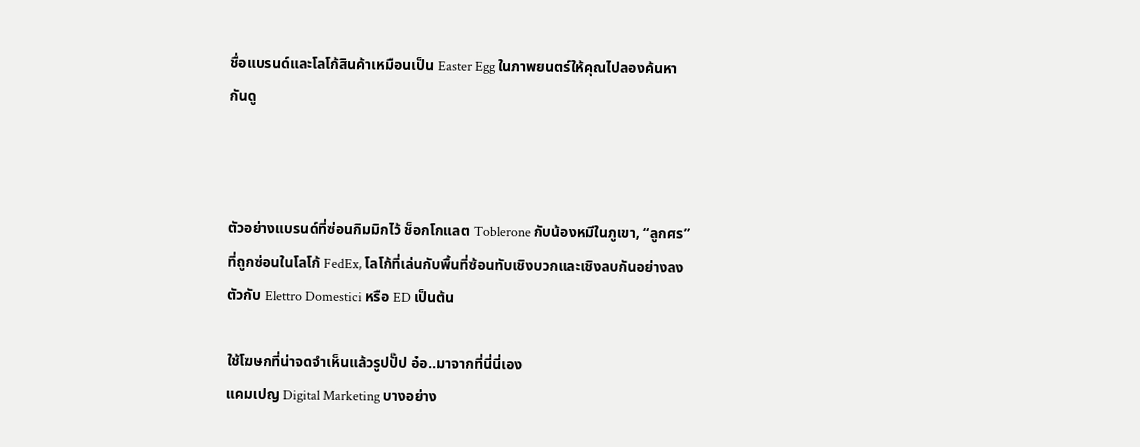ชื่อแบรนด์และโลโก้สินค้าเหมือนเป็น Easter Egg ในภาพยนตร์ให้คุณไปลองค้นหากันดู



ตัวอย่างแบรนด์ที่ซ่อนกิมมิกไว้ ช็อกโกแลต Toblerone กับน้องหมีในภูเขา, “ลูกศร” ที่ถูกซ่อนในโลโก้ FedEx, โลโก้ที่เล่นกับพื้นที่ซ้อนทับเชิงบวกและเชิงลบกันอย่างลงตัวกับ Elettro Domestici หรือ ED เป็นต้น

ใช้โฆษกที่น่าจดจำเห็นแล้วรูปปั๊ป อ๋อ..มาจากที่นี่นี่เอง
แคมเปญ Digital Marketing บางอย่าง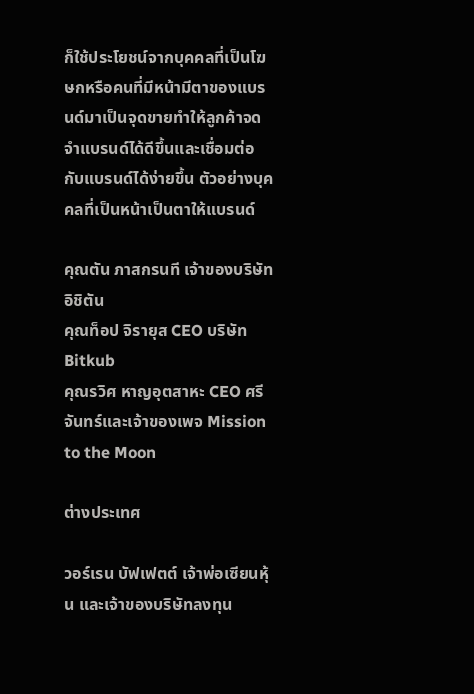ก็ใช้ประโยชน์จากบุคคลที่เป็นโฆษกหรือคนที่มีหน้ามีตาของแบรนด์มาเป็นจุดขายทำให้ลูกค้าจดจำแบรนด์ได้ดีขึ้นและเชื่อมต่อกับแบรนด์ได้ง่ายขึ้น ตัวอย่างบุคคลที่เป็นหน้าเป็นตาให้แบรนด์

คุณตัน ภาสกรนที เจ้าของบริษัท อิชิตัน
คุณท็อป จิรายุส CEO บริษัท Bitkub
คุณรวิศ หาญอุตสาหะ CEO ศรีจันทร์และเจ้าของเพจ Mission to the Moon

ต่างประเทศ

วอร์เรน บัฟเฟตต์ เจ้าพ่อเซียนหุ้น และเจ้าของบริษัทลงทุน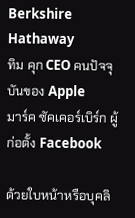Berkshire Hathaway
ทิม คุก CEO คนปัจจุบันของ Apple
มาร์ค ซัคเคอร์เบิร์ก ผู้ก่อตั้ง Facebook

ด้วยใบหน้าหรือบุคลิ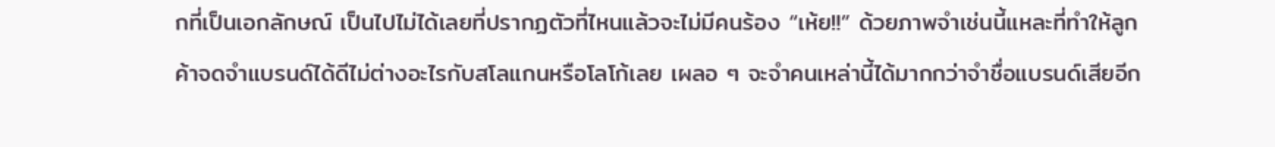กที่เป็นเอกลักษณ์ เป็นไปไม่ได้เลยที่ปรากฏตัวที่ไหนแล้วจะไม่มีคนร้อง “เห้ย!!” ด้วยภาพจำเช่นนี้แหละที่ทำให้ลูกค้าจดจำแบรนด์ได้ดีไม่ต่างอะไรกับสโลแกนหรือโลโก้เลย เผลอ ๆ จะจำคนเหล่านี้ได้มากกว่าจำชื่อแบรนด์เสียอีก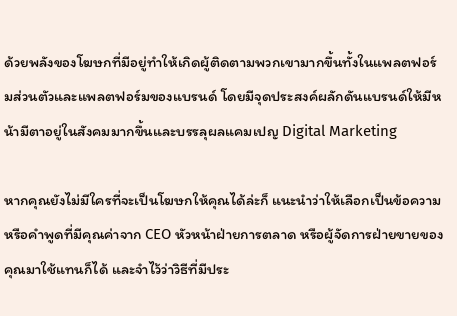ด้วยพลังของโฆษกที่มีอยู่ทำให้เกิดผู้ติดตามพวกเขามากขึ้นทั้งในแพลตฟอร์มส่วนตัวและแพลตฟอร์มของแบรนด์ โดยมีจุดประสงค์ผลักดันแบรนด์ให้มีหน้ามีตาอยู่ในสังคมมากขึ้นและบรรลุผลแคมเปญ Digital Marketing

หากคุณยังไม่มีใครที่จะเป็นโฆษกให้คุณได้ล่ะก็ แนะนำว่าให้เลือกเป็นข้อความหรือคำพูดที่มีคุณค่าจาก CEO หัวหน้าฝ่ายการตลาด หรือผู้จัดการฝ่ายขายของคุณมาใช้แทนก็ได้ และจำไว้ว่าวิธีที่มีประ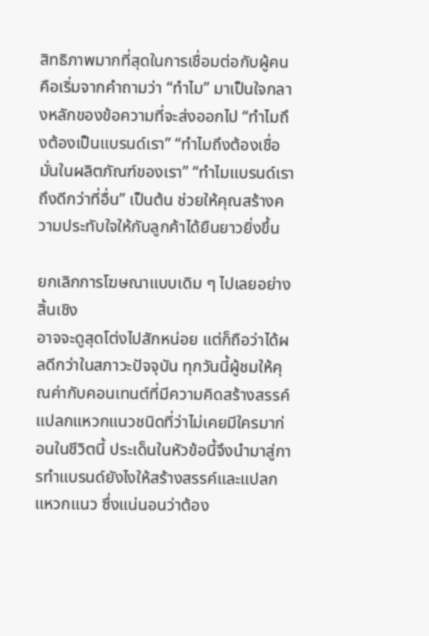สิทธิภาพมากที่สุดในการเชื่อมต่อกับผู้คนคือเริ่มจากคำถามว่า “ทำไม” มาเป็นใจกลางหลักของข้อความที่จะส่งออกไป “ทำไมถึงต้องเป็นแบรนด์เรา” “ทำไมถึงต้องเชื่อมั่นในผลิตภัณฑ์ของเรา” “ทำไมแบรนด์เราถึงดีกว่าที่อื่น” เป็นต้น ช่วยให้คุณสร้างความประทับใจให้กับลูกค้าได้ยืนยาวยิ่งขึ้น

ยกเลิกการโฆษณาแบบเดิม ๆ ไปเลยอย่างสิ้นเชิง
อาจจะดูสุดโต่งไปสักหน่อย แต่ก็ถือว่าได้ผลดีกว่าในสภาวะปัจจุบัน ทุกวันนี้ผู้ชมให้คุณค่ากับคอนเทนต์ที่มีความคิดสร้างสรรค์ แปลกแหวกแนวชนิดที่ว่าไม่เคยมีใครมาก่อนในชีวิตนี้ ประเด็นในหัวข้อนี้จึงนำมาสู่การทำแบรนด์ยังไงให้สร้างสรรค์และแปลกแหวกแนว ซึ่งแน่นอนว่าต้อง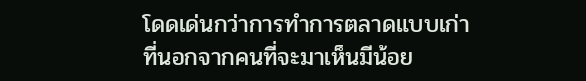โดดเด่นกว่าการทำการตลาดแบบเก่า ที่นอกจากคนที่จะมาเห็นมีน้อย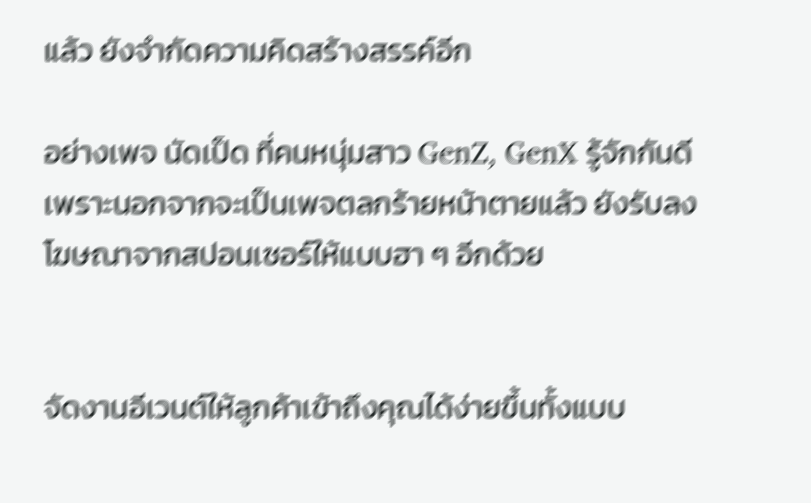แล้ว ยังจำกัดความคิดสร้างสรรค์อีก

อย่างเพจ นัดเป็ด ที่คนหนุ่มสาว GenZ, GenX รู้จักกันดีเพราะนอกจากจะเป็นเพจตลกร้ายหน้าตายแล้ว ยังรับลงโฆษณาจากสปอนเซอร์ให้แบบฮา ๆ อีกด้วย


จัดงานอีเวนต์ให้ลูกค้าเข้าถึงคุณได้ง่ายขึ้นทั้งแบบ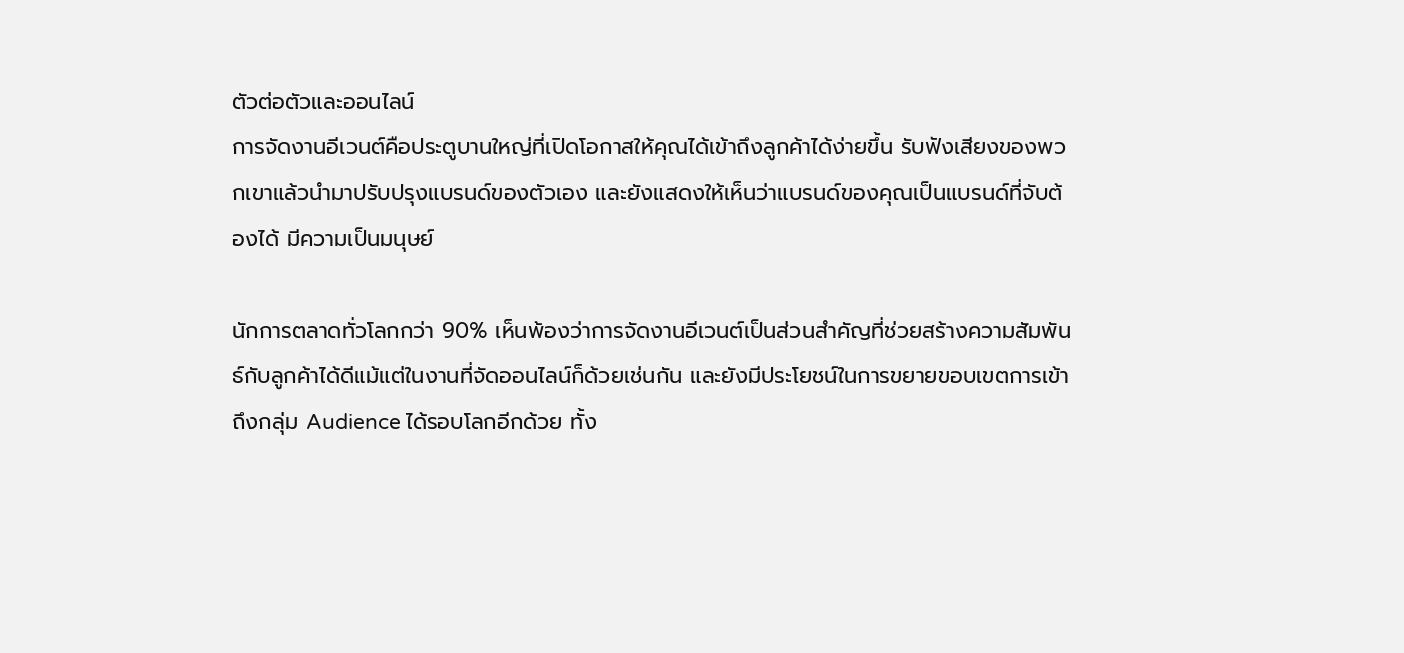ตัวต่อตัวและออนไลน์
การจัดงานอีเวนต์คือประตูบานใหญ่ที่เปิดโอกาสให้คุณได้เข้าถึงลูกค้าได้ง่ายขึ้น รับฟังเสียงของพวกเขาแล้วนำมาปรับปรุงแบรนด์ของตัวเอง และยังแสดงให้เห็นว่าแบรนด์ของคุณเป็นแบรนด์ที่จับต้องได้ มีความเป็นมนุษย์

นักการตลาดทั่วโลกกว่า 90% เห็นพ้องว่าการจัดงานอีเวนต์เป็นส่วนสำคัญที่ช่วยสร้างความสัมพันธ์กับลูกค้าได้ดีแม้แต่ในงานที่จัดออนไลน์ก็ด้วยเช่นกัน และยังมีประโยชน์ในการขยายขอบเขตการเข้าถึงกลุ่ม Audience ได้รอบโลกอีกด้วย ทั้ง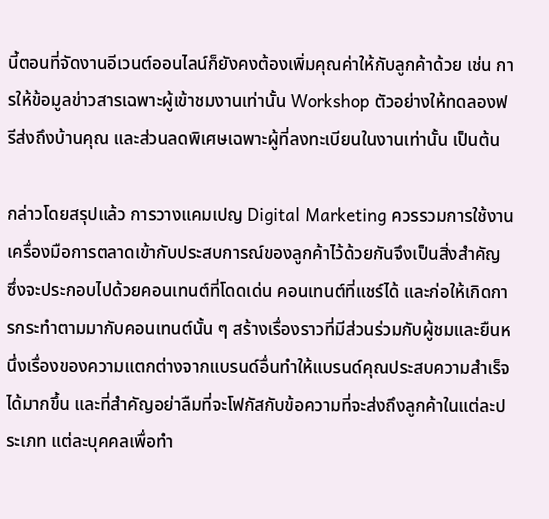นี้ตอนที่จัดงานอีเวนต์ออนไลน์ก็ยังคงต้องเพิ่มคุณค่าให้กับลูกค้าด้วย เช่น การให้ข้อมูลข่าวสารเฉพาะผู้เข้าชมงานเท่านั้น Workshop ตัวอย่างให้ทดลองฟรีส่งถึงบ้านคุณ และส่วนลดพิเศษเฉพาะผู้ที่ลงทะเบียนในงานเท่านั้น เป็นต้น

กล่าวโดยสรุปแล้ว การวางแคมเปญ Digital Marketing ควรรวมการใช้งานเครื่องมือการตลาดเข้ากับประสบการณ์ของลูกค้าไว้ด้วยกันจึงเป็นสิ่งสำคัญ ซึ่งจะประกอบไปด้วยคอนเทนต์ที่โดดเด่น คอนเทนต์ที่แชร์ได้ และก่อให้เกิดการกระทำตามมากับคอนเทนต์นั้น ๆ สร้างเรื่องราวที่มีส่วนร่วมกับผู้ชมและยืนหนึ่งเรื่องของความแตกต่างจากแบรนด์อื่นทำให้แบรนด์คุณประสบความสำเร็จได้มากขึ้น และที่สำคัญอย่าลืมที่จะโฟกัสกับข้อความที่จะส่งถึงลูกค้าในแต่ละประเภท แต่ละบุคคลเพื่อทำ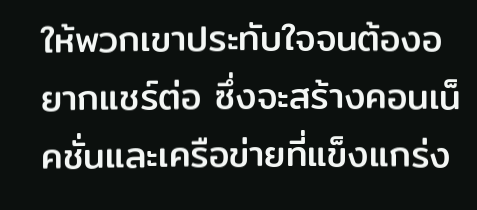ให้พวกเขาประทับใจจนต้องอยากแชร์ต่อ ซึ่งจะสร้างคอนเน็คชั่นและเครือข่ายที่แข็งแกร่ง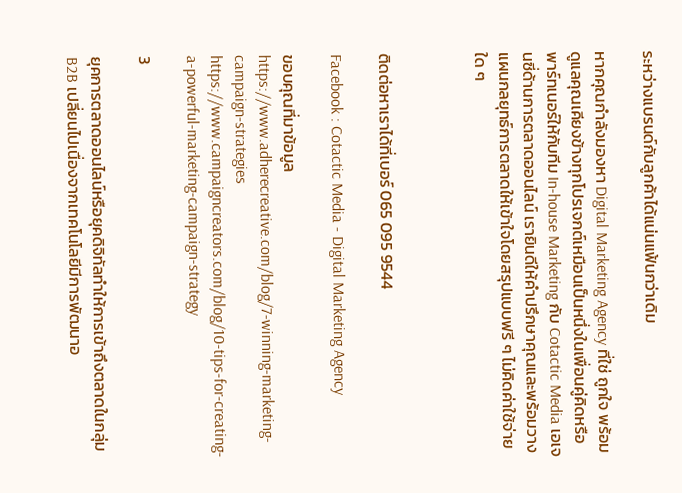ระหว่างแบรนด์กับลูกค้าได้แน่นแฟ้นกว่าเดิม

หากคุณกำลังมองหา Digital Marketing Agency ที่ใช่ ถูกใจ พร้อมดูแลคุณเคียงข้างทุกโปรเจกต์เหมือนเป็นหนึ่งในเพื่อนคู่คิดหรือพาร์ทเนอร์ให้กับทีม In-house Marketing กับ Cotactic Media เอเจนซี่ด้านการตลาดออนไลน์ เรายินดีให้คำปรึกษาคุณและพร้อมวางแผนกลยุทธ์การตลาดให้เข้าใจโดยสรุปแบบฟรี ๆ ไม่คิดค่าใช้จ่ายใด ๆ



ติดต่อหาเราได้ที่เบอร์ 065 095 9544

Facebook : Cotactic Media - Digital Marketing Agency

ขอบคุณที่มาข้อมูล
https://www.adherecreative.com/blog/7-winning-marketing-campaign-strategies
https://www.campaigncreators.com/blog/10-tips-for-creating-a-powerful-marketing-campaign-strategy

3

ยุคการตลาดออนไลน์หรือยุคดิจิทัลทำให้การเข้าถึงตลาดในกลุ่ม B2B เปลี่ยนไปเนื่องจากเทคโนโลยีมีการพัฒนาอ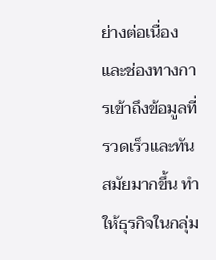ย่างต่อเนื่อง และช่องทางการเข้าถึงข้อมูลที่รวดเร็วและทันสมัยมากขึ้น ทำให้ธุรกิจในกลุ่ม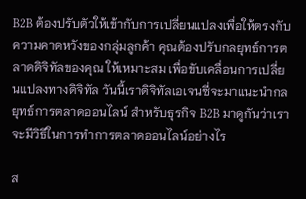B2B ต้องปรับตัวให้เข้ากับการเปลี่ยนแปลงเพื่อให้ตรงกับความคาดหวังของกลุ่มลูกค้า คุณต้องปรับกลยุทธ์การตลาดดิจิทัลของคุณ ให้เหมาะสม เพื่อขับเคลื่อนการเปลี่ยนแปลงทางดิจิทัล วันนี้เราดิจิทัลเอเจนซี่จะมาแนะนำกลยุทธ์การตลาดออนไลน์ สำหรับธุรกิจ B2B มาดูกันว่าเราจะมีวิธีในการทำการตลาดออนไลน์อย่างไร

ส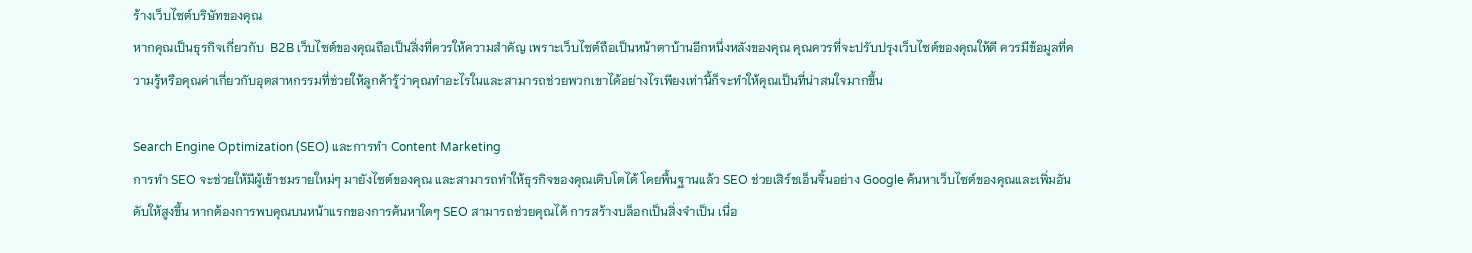ร้างเว็บไซต์บริษัทของคุณ
หากคุณเป็นธุรกิจเกี่ยวกับ  B2B เว็บไซต์ของคุณถือเป็นสิ่งที่ควรให้ความสำคัญ เพราะเว็บไซต์ถือเป็นหน้าตาบ้านอีกหนึ่งหลังของคุณ คุณควรที่จะปรับปรุงเว็บไซต์ของคุณให้ดี ควรมีข้อมูลที่ความรู้หรือคุณค่าเกี่ยวกับอุตสาหกรรมที่ช่วยให้ลูกค้ารู้ว่าคุณทำอะไรในและสามารถช่วยพวกเขาได้อย่างไรเพียงเท่านี้ก็จะทำให้คุณเป็นที่น่าสนใจมากขึ้น

Search Engine Optimization (SEO) และการทำ Content Marketing
การทำ SEO จะช่วยให้มีผู้เข้าชมรายใหม่ๆ มายังไซต์ของคุณ และสามารถทำให้ธุรกิจของคุณเติบโตได้ โดยพื้นฐานแล้ว SEO ช่วยเสิร์ชเอ็นจิ้นอย่าง Google ค้นหาเว็บไซต์ของคุณและเพิ่มอันดับให้สูงขึ้น หากต้องการพบคุณบนหน้าแรกของการค้นหาใดๆ SEO สามารถช่วยคุณได้ การสร้างบล็อกเป็นสิ่งจำเป็น เนื่อ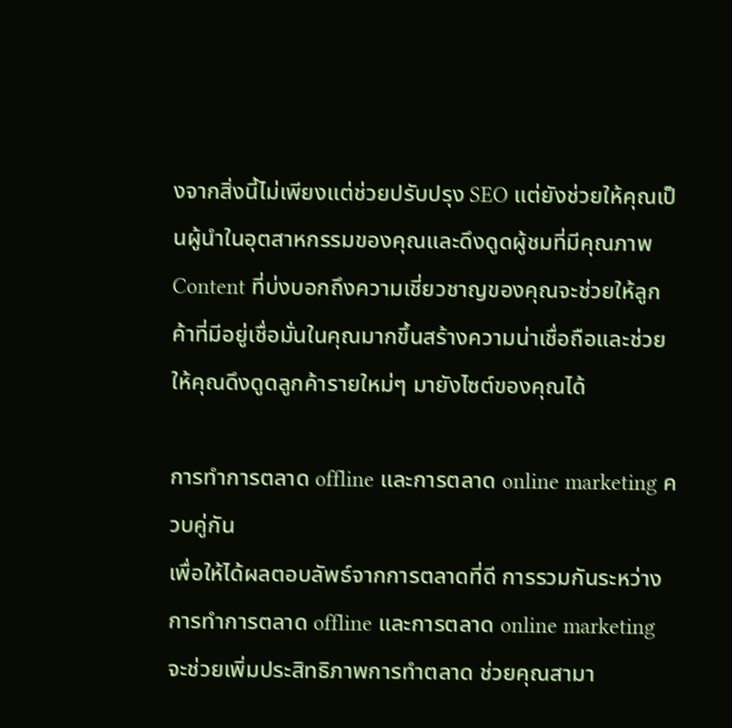งจากสิ่งนี้ไม่เพียงแต่ช่วยปรับปรุง SEO แต่ยังช่วยให้คุณเป็นผู้นำในอุตสาหกรรมของคุณและดึงดูดผู้ชมที่มีคุณภาพ Content ที่บ่งบอกถึงความเชี่ยวชาญของคุณจะช่วยให้ลูกค้าที่มีอยู่เชื่อมั่นในคุณมากขึ้นสร้างความน่าเชื่อถือและช่วยให้คุณดึงดูดลูกค้ารายใหม่ๆ มายังไซต์ของคุณได้

การทำการตลาด offline และการตลาด online marketing ควบคู่กัน
เพื่อให้ได้ผลตอบลัพธ์จากการตลาดที่ดี การรวมกันระหว่างการทำการตลาด offline และการตลาด online marketing จะช่วยเพิ่มประสิทธิภาพการทำตลาด ช่วยคุณสามา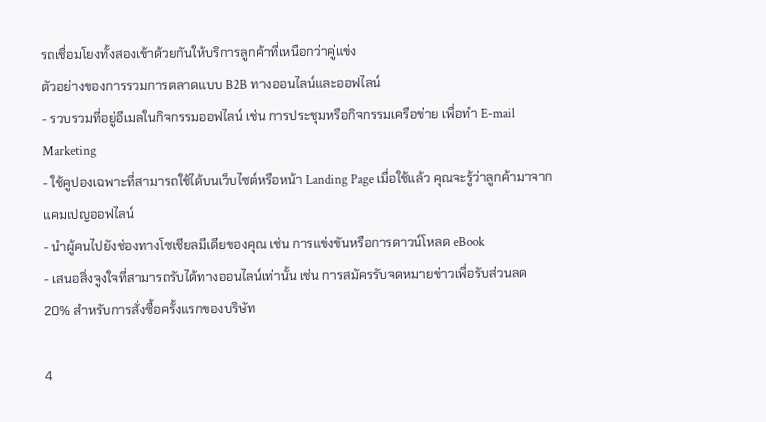รถเชื่อมโยงทั้งสองเข้าด้วยกันให้บริการลูกค้าที่เหนือกว่าคู่แข่ง
ตัวอย่างของการรวมการตลาดแบบ B2B ทางออนไลน์และออฟไลน์
- รวบรวมที่อยู่อีเมลในกิจกรรมออฟไลน์ เช่น การประชุมหรือกิจกรรมเครือข่าย เพื่อทำ E-mail Marketing
- ใช้คูปองเฉพาะที่สามารถใช้ได้บนเว็บไซต์หรือหน้า Landing Page เมื่อใช้แล้ว คุณจะรู้ว่าลูกค้ามาจากแคมเปญออฟไลน์
- นำผู้คนไปยังช่องทางโซเชียลมีเดียของคุณ เช่น การแข่งขันหรือการดาวน์โหลด eBook
- เสนอสิ่งจูงใจที่สามารถรับได้ทางออนไลน์เท่านั้น เช่น การสมัครรับจดหมายข่าวเพื่อรับส่วนลด 20% สำหรับการสั่งซื้อครั้งแรกของบริษัท

4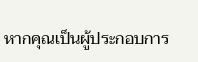หากคุณเป็นผู้ประกอบการ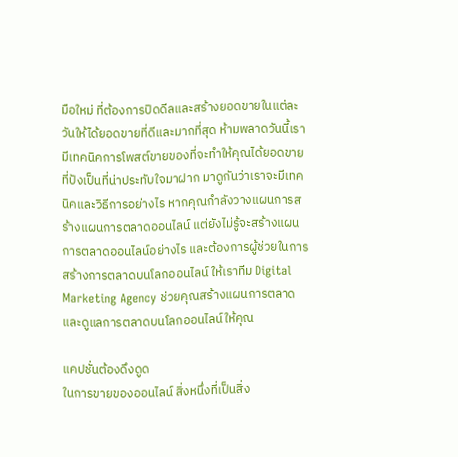มือใหม่ ที่ต้องการปิดดีลและสร้างยอดขายในแต่ละวันให้ได้ยอดขายที่ดีและมากที่สุด ห้ามพลาดวันนี้เรามีเทคนิคการโพสต์ขายของที่จะทำให้คุณได้ยอดขายที่ปังเป็นที่น่าประทับใจมาฝาก มาดูกันว่าเราจะมีเทคนิคและวิธีการอย่างไร หากคุณกำลังวางแผนการสร้างแผนการตลาดออนไลน์ แต่ยังไม่รู้จะสร้างแผนการตลาดออนไลน์อย่างไร และต้องการผู้ช่วยในการสร้างการตลาดบนโลกออนไลน์ ให้เราทีม Digital Marketing Agency ช่วยคุณสร้างแผนการตลาดและดูแลการตลาดบนโลกออนไลน์ให้คุณ

แคปชั่นต้องดึงดูด
ในการขายของออนไลน์ สิ่งหนึ่งที่เป็นสิ่ง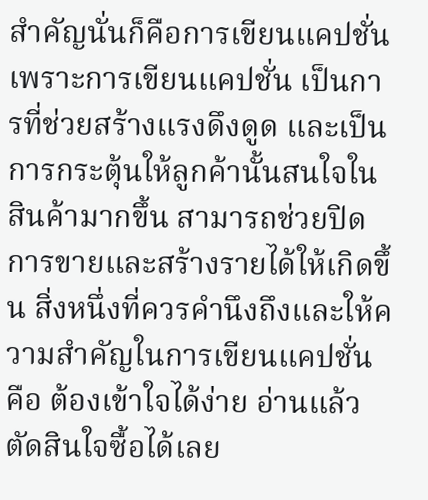สำคัญนั่นก็คือการเขียนแคปชั่นเพราะการเขียนแคปชั่น เป็นการที่ช่วยสร้างแรงดึงดูด และเป็นการกระตุ้นให้ลูกค้านั้นสนใจในสินค้ามากขึ้น สามารถช่วยปิดการขายและสร้างรายได้ให้เกิดขึ้น สิ่งหนึ่งที่ควรคำนึงถึงและให้ความสำคัญในการเขียนแคปชั่น คือ ต้องเข้าใจได้ง่าย อ่านแล้วตัดสินใจซื้อได้เลย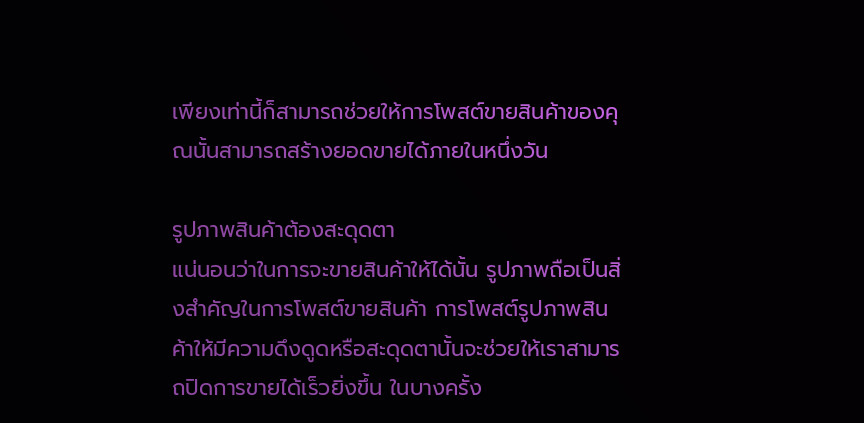เพียงเท่านี้ก็สามารถช่วยให้การโพสต์ขายสินค้าของคุณนั้นสามารถสร้างยอดขายได้ภายในหนึ่งวัน

รูปภาพสินค้าต้องสะดุดตา
แน่นอนว่าในการจะขายสินค้าให้ได้นั้น รูปภาพถือเป็นสิ่งสำคัญในการโพสต์ขายสินค้า การโพสต์รูปภาพสินค้าให้มีความดึงดูดหรือสะดุดตานั้นจะช่วยให้เราสามารถปิดการขายได้เร็วยิ่งขึ้น ในบางครั้ง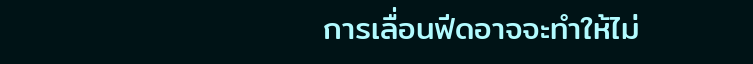การเลื่อนฟีดอาจจะทำให้ไม่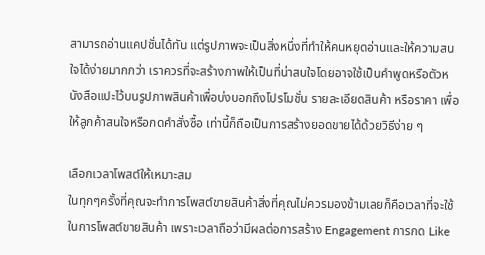สามารถอ่านแคปชั่นได้ทัน แต่รูปภาพจะเป็นสิ่งหนึ่งที่ทำให้คนหยุดอ่านและให้ความสนใจได้ง่ายมากกว่า เราควรที่จะสร้างภาพให้เป็นที่น่าสนใจโดยอาจใช้เป็นคำพูดหรือตัวหนังสือแปะไว้บนรูปภาพสินค้าเพื่อบ่งบอกถึงโปรโมชั่น รายละเอียดสินค้า หรือราคา เพื่อให้ลูกค้าสนใจหรือกดคำสั่งซื้อ เท่านี้ก็ถือเป็นการสร้างยอดขายได้ด้วยวิธีง่าย ๆ

เลือกเวลาโพสต์ให้เหมาะสม
ในทุกๆครั้งที่คุณจะทำการโพสต์ขายสินค้าสิ่งที่คุณไม่ควรมองข้ามเลยก็คือเวลาที่จะใช้ในการโพสต์ขายสินค้า เพราะเวลาถือว่ามีผลต่อการสร้าง Engagement การกด Like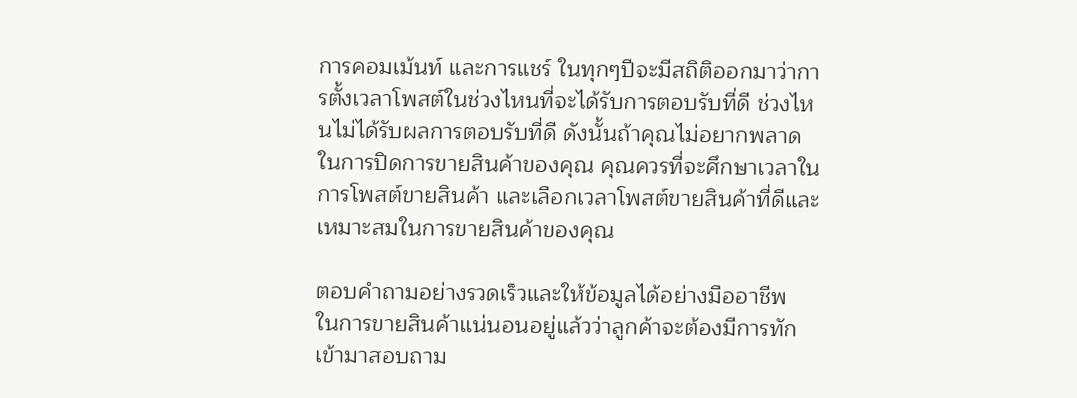การคอมเม้นท์ และการแชร์ ในทุกๆปีจะมีสถิติออกมาว่าการตั้งเวลาโพสต์ในช่วงไหนที่จะได้รับการตอบรับที่ดี ช่วงไหนไม่ได้รับผลการตอบรับที่ดี ดังนั้นถ้าคุณไม่อยากพลาดในการปิดการขายสินค้าของคุณ คุณควรที่จะศึกษาเวลาในการโพสต์ขายสินค้า และเลือกเวลาโพสต์ขายสินค้าที่ดีและเหมาะสมในการขายสินค้าของคุณ

ตอบคำถามอย่างรวดเร็วและให้ข้อมูลได้อย่างมืออาชีพ
ในการขายสินค้าแน่นอนอยู่แล้วว่าลูกค้าจะต้องมีการทักเข้ามาสอบถาม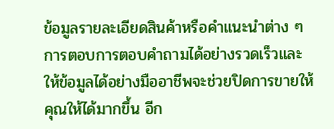ข้อมูลรายละเอียดสินค้าหรือคำแนะนำต่าง ๆ การตอบการตอบคำถามได้อย่างรวดเร็วและให้ข้อมูลได้อย่างมืออาชีพจะช่วยปิดการขายให้คุณให้ได้มากขึ้น อีก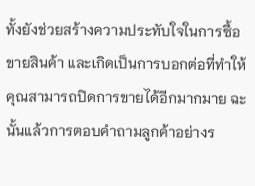ทั้งยังช่วยสร้างความประทับใจในการซื้อขายสินค้า และเกิดเป็นการบอกต่อที่ทำให้คุณสามารถปิดการขายได้อีกมากมาย ฉะนั้นแล้วการตอบคำถามลูกค้าอย่างร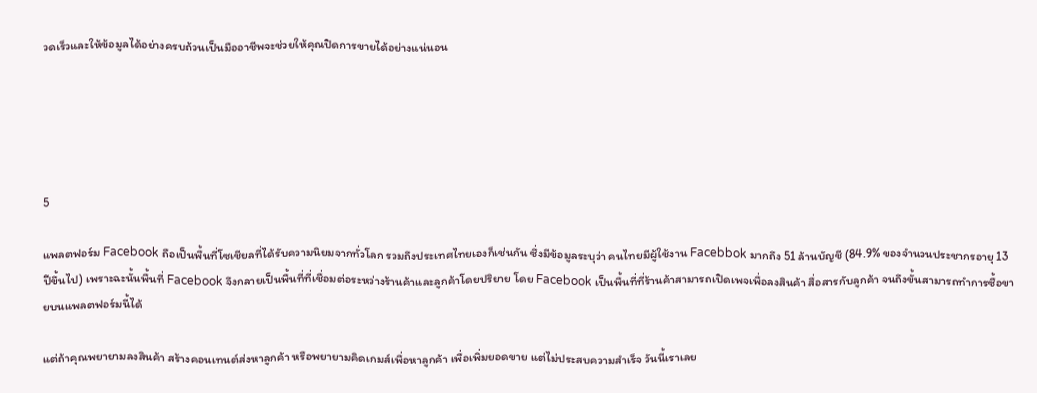วดเร็วและให้ข้อมูลได้อย่างครบถ้วนเป็นมืออาชีพจะช่วยให้คุณปิดการขายได้อย่างแน่นอน





5

แพลตฟอร์ม Facebook ถือเป็นพื้นที่โซเชียลที่ได้รับความนิยมจากทั่วโลก รวมถึงประเทศไทยเองก็เช่นกัน ซึ่งมีข้อมูลระบุว่า คนไทยมีผู้ใช้งาน Facebbok มากถึง 51 ล้านบัญชี (84.9% ของจำนวนประชากรอายุ 13 ปีขึ้นไป) เพราะฉะนั้นพื้นที่ Facebook จึงกลายเป็นพื้นที่ที่เชื่อมต่อระหว่างร้านค้าและลูกค้าโดยปริยาย โดย Facebook เป็นพื้นที่ที่ร้านค้าสามารถเปิดเพจเพื่อลงสินค้า สื่อสารกับลูกค้า จนถึงขั้นสามารถทำการซื้อขายบนแพลตฟอร์มนี้ได้

แต่ถ้าคุณพยายามลงสินค้า สร้างคอนเทนต์ส่งหาลูกค้า หรือพยายามคิดเกมส์เพื่อหาลูกค้า เพื่อเพิ่มยอดขาย แต่ไม่ประสบความสำเร็จ วันนี้เราเลย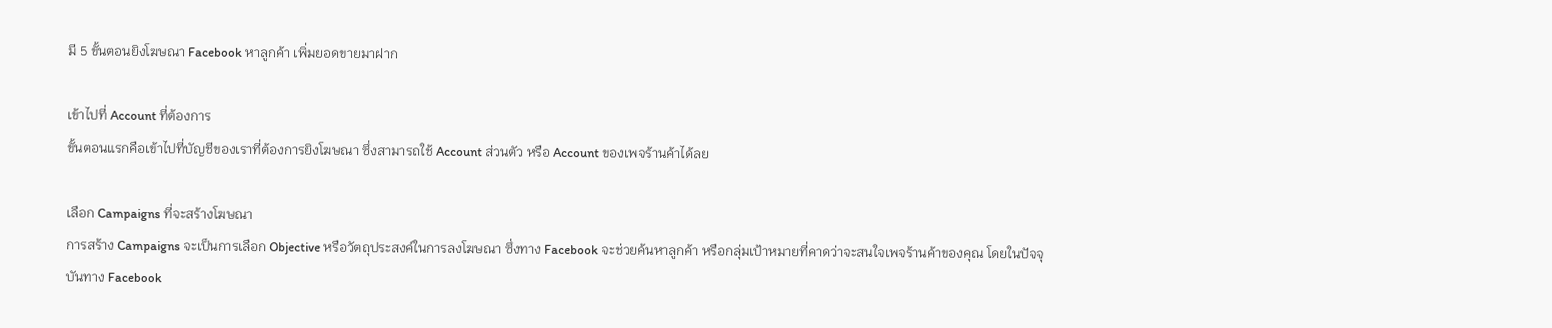มี 5 ขั้นตอนยิงโฆษณา Facebook หาลูกค้า เพิ่มยอดขายมาฝาก

เข้าไปที่ Account ที่ต้องการ
ขั้นตอนแรกคือเข้าไปที่บัญชีของเราที่ต้องการยิงโฆษณา ซึ่งสามารถใช้ Account ส่วนตัว หรือ Account ของเพจร้านค้าได้ลย

เลือก Campaigns ที่จะสร้างโฆษณา
การสร้าง Campaigns จะเป็นการเลือก Objective หรือวัตถุประสงค์ในการลงโฆษณา ซึ่งทาง Facebook จะช่วยค้นหาลูกค้า หรือกลุ่มเป้าหมายที่คาดว่าจะสนใจเพจร้านค้าของคุณ โดยในปัจจุบันทาง Facebook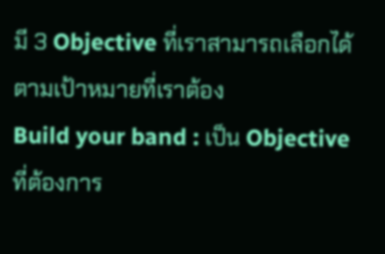มี 3 Objective ที่เราสามารถเลือกได้ตามเป้าหมายที่เราต้อง
Build your band : เป็น Objective ที่ต้องการ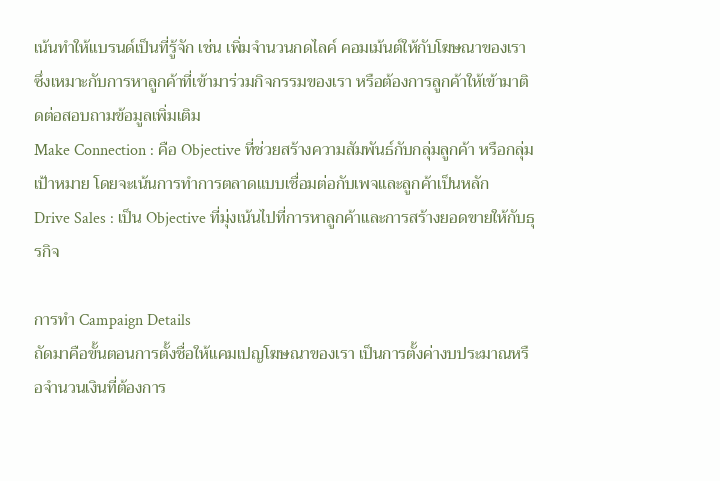เน้นทำให้แบรนด์เป็นที่รู้จัก เช่น เพิ่มจำนวนกดไลค์ คอมเม้นต์ให้กับโฆษณาของเรา ซึ่งเหมาะกับการหาลูกค้าที่เข้ามาร่วมกิจกรรมของเรา หรือต้องการลูกค้าให้เข้ามาติดต่อสอบถามข้อมูลเพิ่มเติม
Make Connection : คือ Objective ที่ช่วยสร้างความสัมพันธ์กับกลุ่มลูกค้า หรือกลุ่มเป้าหมาย โดยจะเน้นการทำการตลาดแบบเชื่อมต่อกับเพจและลูกค้าเป็นหลัก
Drive Sales : เป็น Objective ที่มุ่งเน้นไปที่การหาลูกค้าและการสร้างยอดขายให้กับธุรกิจ

การทำ Campaign Details
ถัดมาคือขั้นตอนการตั้งชื่อให้แคมเปญโฆษณาของเรา เป็นการตั้งค่างบประมาณหรือจำนวนเงินที่ต้องการ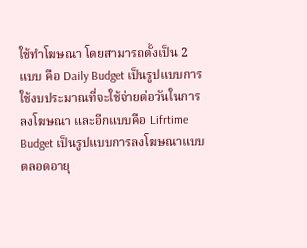ใช้ทำโฆษณา โดยสามารถตั้งเป็น 2 แบบ คือ Daily Budget เป็นรูปแบบการใช้งบประมาณที่จะใช้จ่ายต่อวันในการลงโฆษณา และอีกแบบคือ Lifrtime Budget เป็นรูปแบบการลงโฆษณาแบบตลอดอายุ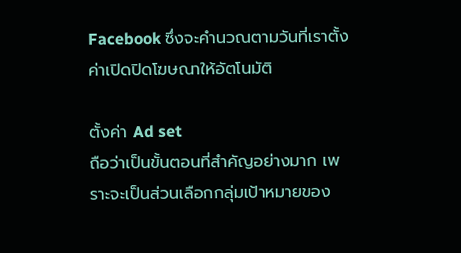Facebook ซึ่งจะคำนวณตามวันที่เราตั้งค่าเปิดปิดโฆษณาให้อัตโนมัติ

ตั้งค่า Ad set
ถือว่าเป็นขั้นตอนที่สำคัญอย่างมาก เพราะจะเป็นส่วนเลือกกลุ่มเป้าหมายของ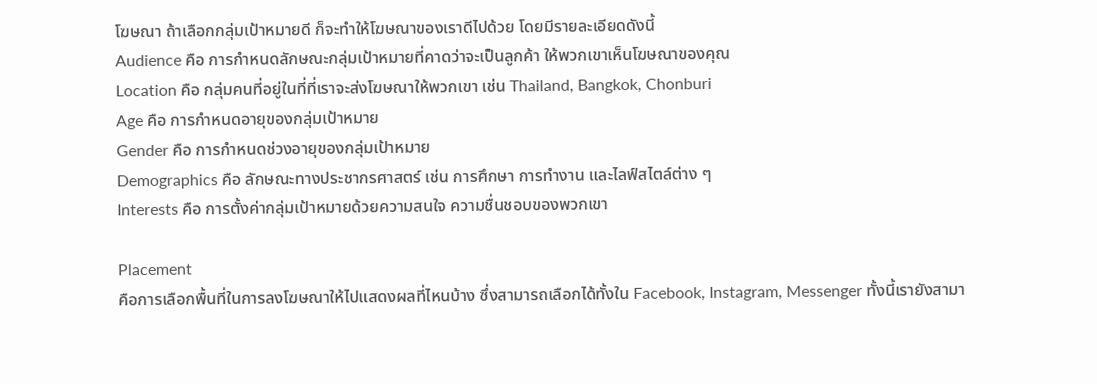โฆษณา ถ้าเลือกกลุ่มเป้าหมายดี ก็จะทำให้โฆษณาของเราดีไปด้วย โดยมีรายละเอียดดังนี้
Audience คือ การกำหนดลักษณะกลุ่มเป้าหมายที่คาดว่าจะเป็นลูกค้า ให้พวกเขาเห็นโฆษณาของคุณ
Location คือ กลุ่มคนที่อยู่ในที่ที่เราจะส่งโฆษณาให้พวกเขา เช่น Thailand, Bangkok, Chonburi
Age คือ การกำหนดอายุของกลุ่มเป้าหมาย
Gender คือ การกำหนดช่วงอายุของกลุ่มเป้าหมาย
Demographics คือ ลักษณะทางประชากรศาสตร์ เช่น การศึกษา การทำงาน และไลฟ์สไตล์ต่าง ๆ
Interests คือ การตั้งค่ากลุ่มเป้าหมายด้วยความสนใจ ความชื่นชอบของพวกเขา

Placement
คือการเลือกพื้นที่ในการลงโฆษณาให้ไปแสดงผลที่ไหนบ้าง ซึ่งสามารถเลือกได้ทั้งใน Facebook, Instagram, Messenger ทั้งนี้เรายังสามา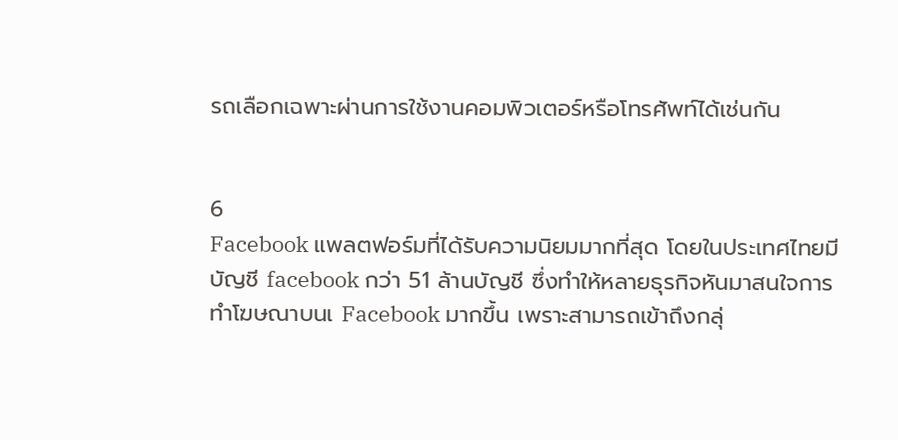รถเลือกเฉพาะผ่านการใช้งานคอมพิวเตอร์หรือโทรศัพท์ได้เช่นกัน


6
Facebook แพลตฟอร์มที่ได้รับความนิยมมากที่สุด โดยในประเทศไทยมีบัญชี facebook กว่า 51 ล้านบัญชี ซึ่งทำให้หลายธุรกิจหันมาสนใจการทำโฆษณาบนเ Facebook มากขึ้น เพราะสามารถเข้าถึงกลุ่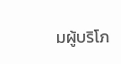มผู้บริโภ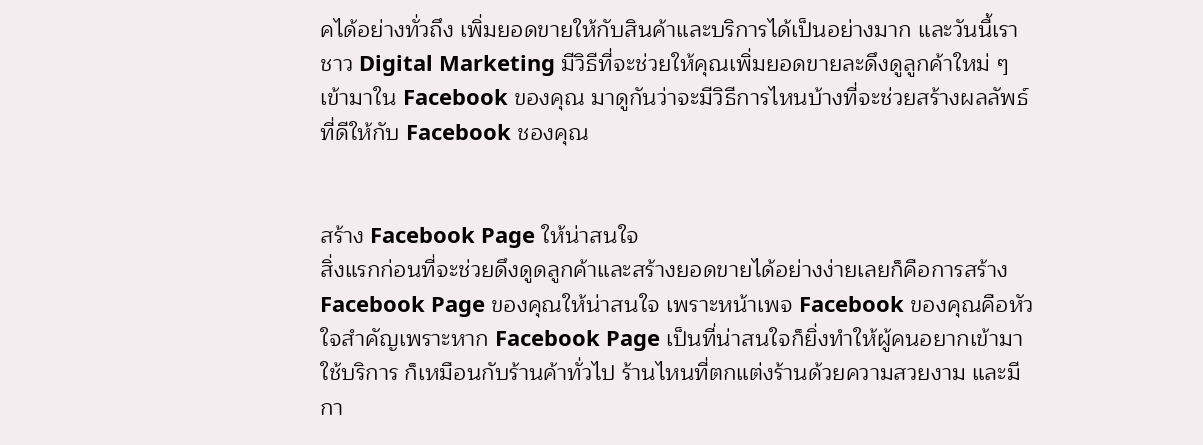คได้อย่างทั่วถึง เพิ่มยอดขายให้กับสินค้าและบริการได้เป็นอย่างมาก และวันนี้เราชาว Digital Marketing มีวิธีที่จะช่วยให้คุณเพิ่มยอดขายละดึงดูลูกค้าใหม่ ๆ เข้ามาใน Facebook ของคุณ มาดูกันว่าจะมีวิธีการไหนบ้างที่จะช่วยสร้างผลลัพธ์ที่ดีให้กับ Facebook ชองคุณ


สร้าง Facebook Page ให้น่าสนใจ
สิ่งแรกก่อนที่จะช่วยดึงดูดลูกค้าและสร้างยอดขายได้อย่างง่ายเลยก็คือการสร้าง Facebook Page ของคุณให้น่าสนใจ เพราะหน้าเพจ Facebook ของคุณคือหัวใจสำคัญเพราะหาก Facebook Page เป็นที่น่าสนใจก็ยิ่งทำให้ผู้คนอยากเข้ามาใช้บริการ ก็เหมือนกับร้านค้าทั่วไป ร้านไหนที่ตกแต่งร้านด้วยความสวยงาม และมีกา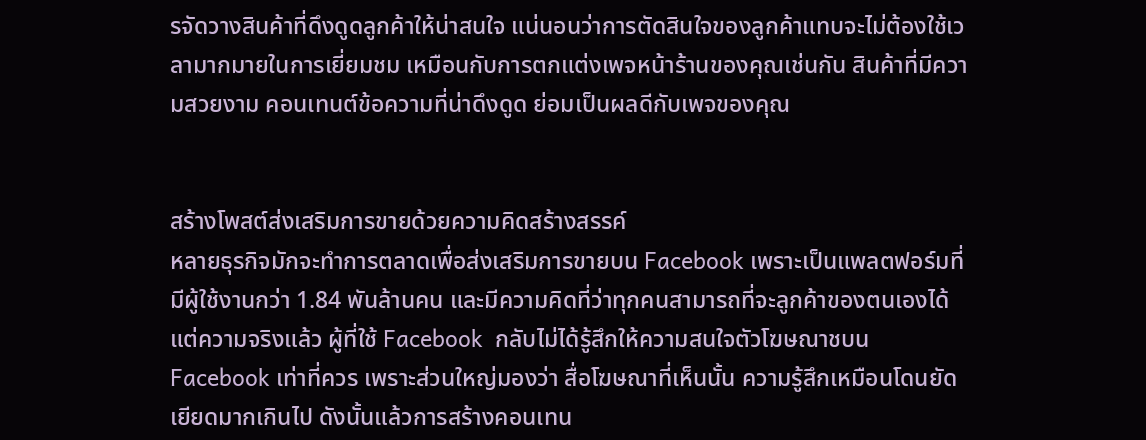รจัดวางสินค้าที่ดึงดูดลูกค้าให้น่าสนใจ แน่นอนว่าการตัดสินใจของลูกค้าแทบจะไม่ต้องใช้เวลามากมายในการเยี่ยมชม เหมือนกับการตกแต่งเพจหน้าร้านของคุณเช่นกัน สินค้าที่มีความสวยงาม คอนเทนต์ข้อความที่น่าดึงดูด ย่อมเป็นผลดีกับเพจของคุณ


สร้างโพสต์ส่งเสริมการขายด้วยความคิดสร้างสรรค์
หลายธุรกิจมักจะทำการตลาดเพื่อส่งเสริมการขายบน Facebook เพราะเป็นแพลตฟอร์มที่มีผู้ใช้งานกว่า 1.84 พันล้านคน และมีความคิดที่ว่าทุกคนสามารถที่จะลูกค้าของตนเองได้แต่ความจริงแล้ว ผู้ที่ใช้ Facebook  กลับไม่ได้รู้สึกให้ความสนใจตัวโฆษณาชบน Facebook เท่าที่ควร เพราะส่วนใหญ่มองว่า สื่อโฆษณาที่เห็นนั้น ความรู้สึกเหมือนโดนยัดเยียดมากเกินไป ดังนั้นแล้วการสร้างคอนเทน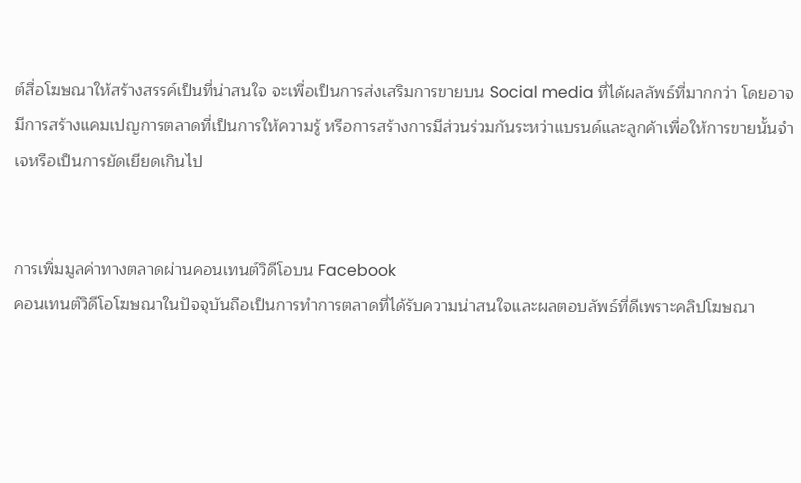ต์สื่อโฆษณาให้สร้างสรรค์เป็นที่น่าสนใจ จะเพื่อเป็นการส่งเสริมการขายบน Social media ที่ได้ผลลัพธ์ที่มากกว่า โดยอาจมีการสร้างแคมเปญการตลาดที่เป็นการให้ความรู้ หรือการสร้างการมีส่วนร่วมกันระหว่าแบรนด์และลูกค้าเพื่อให้การขายนั้นจำเจหรือเป็นการยัดเยียดเกินไป


การเพิ่มมูลค่าทางตลาดผ่านคอนเทนต์วิดีโอบน Facebook
คอนเทนต์วิดีโอโฆษณาในปัจจุบันถือเป็นการทำการตลาดที่ได้รับความน่าสนใจและผลตอบลัพธ์ที่ดีเพราะคลิปโฆษณา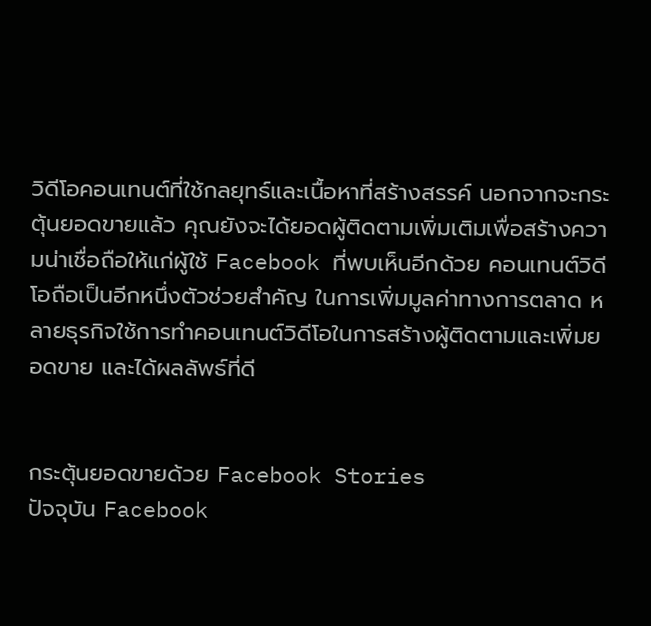วิดีโอคอนเทนต์ที่ใช้กลยุทธ์และเนื้อหาที่สร้างสรรค์ นอกจากจะกระตุ้นยอดขายแล้ว คุณยังจะได้ยอดผู้ติดตามเพิ่มเติมเพื่อสร้างความน่าเชื่อถือให้แก่ผู้ใช้ Facebook ที่พบเห็นอีกด้วย คอนเทนต์วิดีโอถือเป็นอีกหนึ่งตัวช่วยสำคัญ ในการเพิ่มมูลค่าทางการตลาด หลายธุรกิจใช้การทำคอนเทนต์วิดีโอในการสร้างผู้ติดตามและเพิ่มยอดขาย และได้ผลลัพธ์ที่ดี


กระตุ้นยอดขายด้วย Facebook Stories
ปัจจุบัน Facebook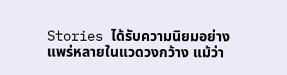Stories ได้รับความนิยมอย่างแพร่หลายในแวดวงกว้าง แม้ว่า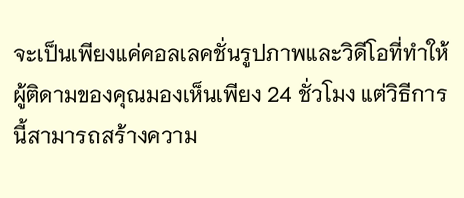จะเป็นเพียงแค่คอลเลคชั่นรูปภาพและวิดีโอที่ทำให้ผู้ติดามของคุณมองเห็นเพียง 24 ชั่วโมง แต่วิธีการนี้สามารถสร้างความ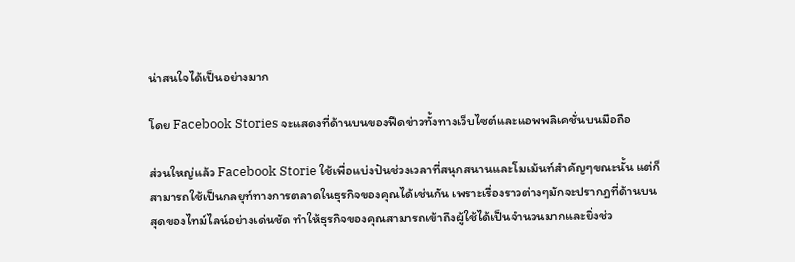น่าสนใจได้เป็นอย่างมาก

โดย Facebook Stories จะแสดงที่ด้านบนของฟีดข่าวทั้งทางเว็บไซต์และแอพพลิเคชั่นบนมือถือ

ส่วนใหญ่แล้ว Facebook Storie ใช้เพื่อแบ่งปันช่วงเวลาที่สนุกสนานและโมเม้นท์สำคัญๆขณะนั้น แต่ก็สามารถใช้เป็นกลยุท์ทางการตลาดในธุรกิจของคุณได้เช่นกัน เพราะเรื่องราวต่างๆมักจะปรากฎที่ด้านบนสุดของไทม์ไลน์อย่างเด่นชัด ทำให้ธุรกิจของคุณสามารถเข้าถึงผู้ใช้ได้เป็นจำนวนมากและยิ่งช่ว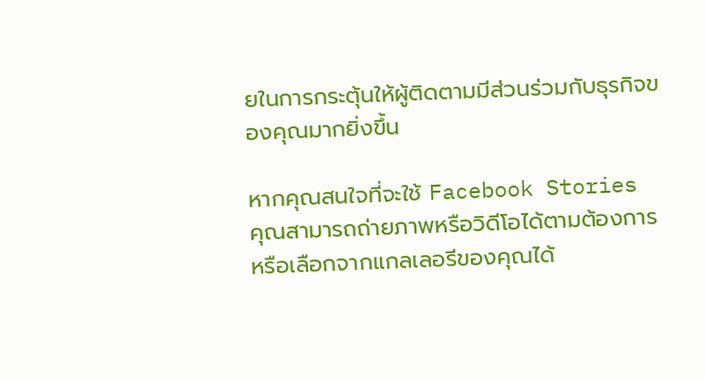ยในการกระตุ้นให้ผู้ติดตามมีส่วนร่วมกับธุรกิจของคุณมากยิ่งขึ้น

หากคุณสนใจที่จะใช้ Facebook Stories
คุณสามารถถ่ายภาพหรือวิดีโอได้ตามต้องการ หรือเลือกจากแกลเลอรีของคุณได้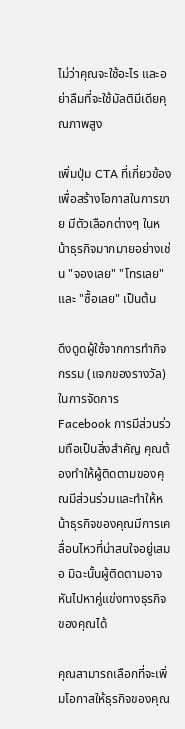ไม่ว่าคุณจะใช้อะไร และอย่าลืมที่จะใช้มัลติมีเดียคุณภาพสูง

เพิ่มปุ่ม CTA ที่เกี่ยวข้องเพื่อสร้างโอกาสในการขาย มีตัวเลือกต่างๆ ในหน้าธุรกิจมากมายอย่างเช่น "จองเลย" "โทรเลย" และ "ซื้อเลย" เป็นต้น

ดึงดูดผู้ใช้จากการทำกิจกรรม (แจกของรางวัล)
ในการจัดการ Facebook การมีส่วนร่วมถือเป็นสิ่งสำคัญ คุณต้องทำให้ผู้ติดตามของคุณมีส่วนร่วมและทำให้หน้าธุรกิจของคุณมีการเคลื่อนไหวที่น่าสนใจอยู่เสมอ มิฉะนั้นผู้ติดตามอาจหันไปหาคู่แข่งทางธุรกิจของคุณได้

คุณสามารถเลือกที่จะเพิ่มโอกาสให้ธุรกิจของคุณ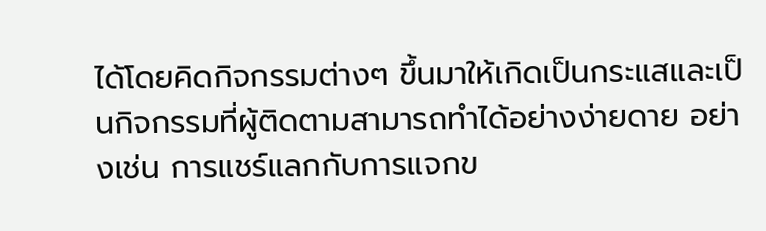ได้โดยคิดกิจกรรมต่างๆ ขึ้นมาให้เกิดเป็นกระแสและเป็นกิจกรรมที่ผู้ติดตามสามารถทำได้อย่างง่ายดาย อย่างเช่น การแชร์แลกกับการแจกข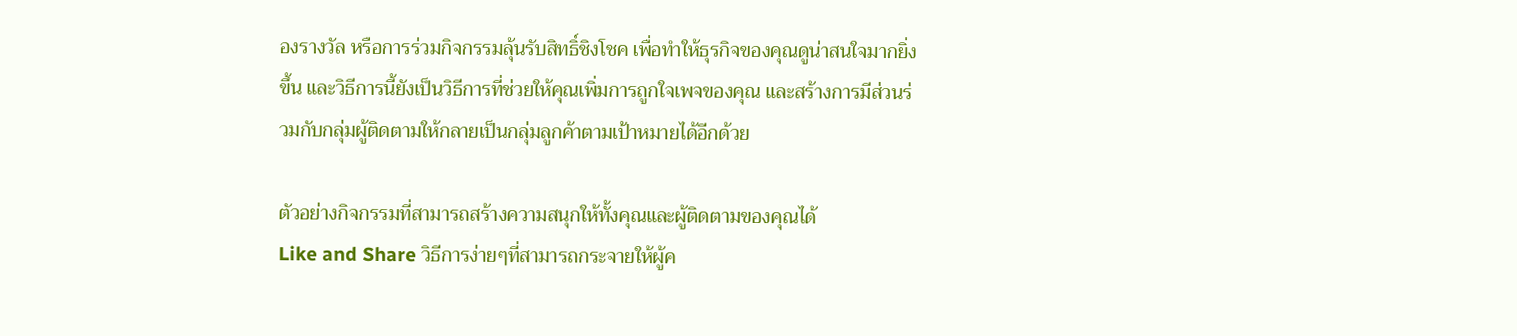องรางวัล หรือการร่วมกิจกรรมลุ้นรับสิทธิ์ชิงโชค เพื่อทำให้ธุรกิจของคุณดูน่าสนใจมากยิ่งขึ้น และวิธีการนี้ยังเป็นวิธีการที่ช่วยให้คุณเพิ่มการถูกใจเพจของคุณ และสร้างการมีส่วนร่วมกับกลุ่มผู้ติดตามให้กลายเป็นกลุ่มลูกค้าตามเป้าหมายได้อีกด้วย

ตัวอย่างกิจกรรมที่สามารถสร้างความสนุกให้ทั้งคุณและผู้ติดตามของคุณได้
Like and Share วิธีการง่ายๆที่สามารถกระจายให้ผู้ค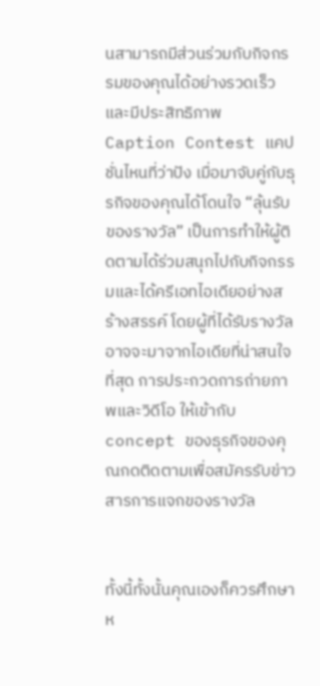นสามารถมีส่วนร่วมกับกิจกรรมของคุณได้อย่างรวดเร็วและมีประสิทธิภาพ
Caption Contest แคปชั่นไหนที่ว่าปัง เมื่อมาจับคู่กับธุรกิจของคุณได้โดนใจ “ลุ้นรับของรางวัล” เป็นการทำให้ผู้ติดตามได้ร่วมสนุกไปกับกิจกรรมและได้ครีเอทไอเดียอย่างสร้างสรรค์ โดยผู้ที่ได้รับรางวัลอาจจะมาจากไอเดียที่น่าสนใจที่สุด การประกวดการถ่ายภาพและวิดีโอ ให้เข้ากับconcept ของธุรกิจของคุณกดติดตามเพื่อสมัครรับข่าวสารการแจกของรางวัล


ทั้งนี้ทั้งนั้นคุณเองก็ควรศึกษาห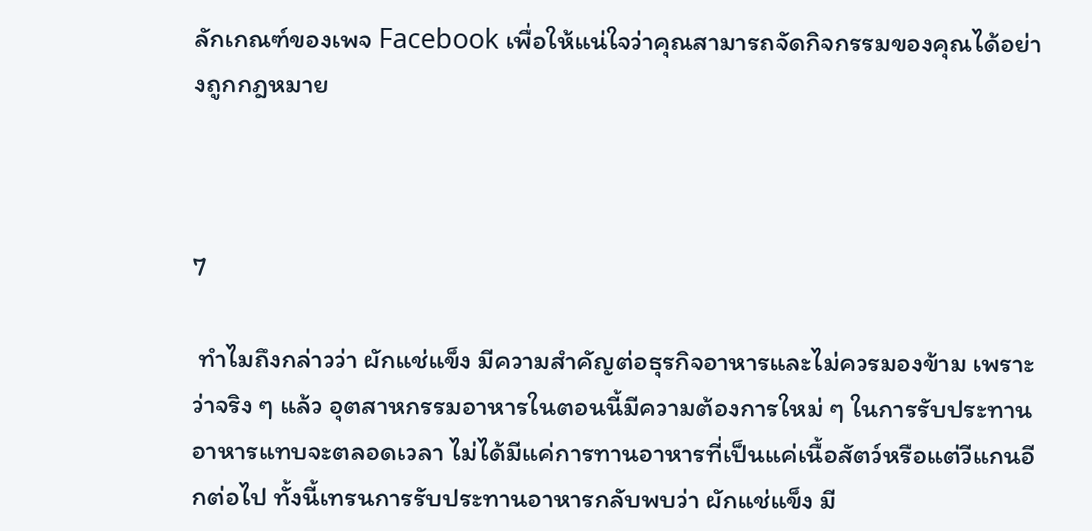ลักเกณฑ์ของเพจ Facebook เพื่อให้แน่ใจว่าคุณสามารถจัดกิจกรรมของคุณได้อย่างถูกกฎหมาย



7

 ทำไมถึงกล่าวว่า ผักแช่แข็ง มีความสำคัญต่อธุรกิจอาหารและไม่ควรมองข้าม เพราะว่าจริง ๆ แล้ว อุตสาหกรรมอาหารในตอนนี้มีความต้องการใหม่ ๆ ในการรับประทานอาหารแทบจะตลอดเวลา ไม่ได้มีแค่การทานอาหารที่เป็นแค่เนื้อสัตว์หรือแต่วีแกนอีกต่อไป ทั้งนี้เทรนการรับประทานอาหารกลับพบว่า ผักแช่แข็ง มี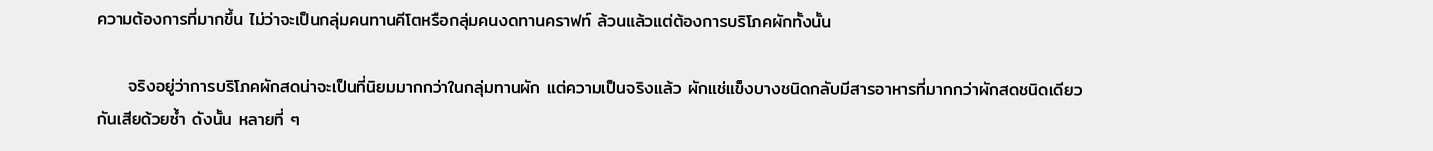ความต้องการที่มากขึ้น ไม่ว่าจะเป็นกลุ่มคนทานคีโตหรือกลุ่มคนงดทานคราฟท์ ล้วนแล้วแต่ต้องการบริโภคผักทั้งนั้น

     จริงอยู่ว่าการบริโภคผักสดน่าจะเป็นที่นิยมมากกว่าในกลุ่มทานผัก แต่ความเป็นจริงแล้ว ผักแช่แข็งบางชนิดกลับมีสารอาหารที่มากกว่าผักสดชนิดเดียวกันเสียด้วยซ้ำ ดังนั้น หลายที่ ๆ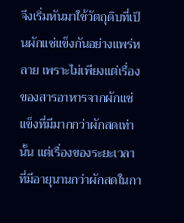จึงเริ่มหันมาใช้วัตถุดิบที่เป็นผักแช่แข็งกันอย่างแพร่หลาย เพราะไม่เพียงแต่เรื่องของสารอาหารจากผักแช่แข็งที่มีมากกว่าผักสดเท่านั้น แต่เรื่องของระยะเวลาที่มีอายุนานกว่าผักสดในกา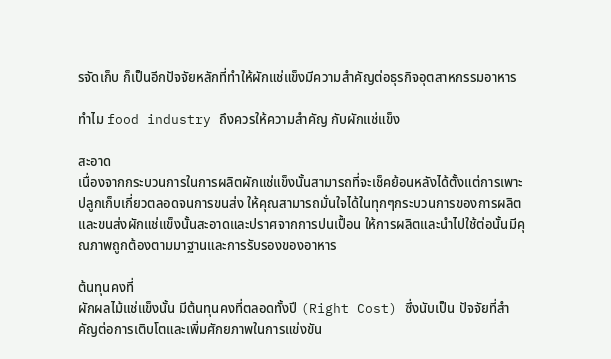รจัดเก็บ ก็เป็นอีกปัจจัยหลักที่ทำให้ผักแช่แข็งมีความสำคัญต่อธุรกิจอุตสาหกรรมอาหาร

ทำไม food industry ถึงควรให้ความสำคัญ กับผักแช่แข็ง

สะอาด
เนื่องจากกระบวนการในการผลิตผักแช่แข็งนั้นสามารถที่จะเช็คย้อนหลังได้ตั้งแต่การเพาะปลูกเก็บเกี่ยวตลอดจนการขนส่ง ให้คุณสามารถมั่นใจได้ในทุกๆกระบวนการของการผลิตและขนส่งผักแช่แข็งนั้นสะอาดและปราศจากการปนเปื้อน ให้การผลิตและนำไปใช้ต่อนั้นมีคุณภาพถูกต้องตามมาฐานและการรับรองของอาหาร

ต้นทุนคงที่
ผักผลไม้แช่แข็งนั้น มีต้นทุนคงที่ตลอดทั้งปี (Right Cost) ซึ่งนับเป็น ปัจจัยที่สำคัญต่อการเติบโตและเพิ่มศักยภาพในการแข่งขัน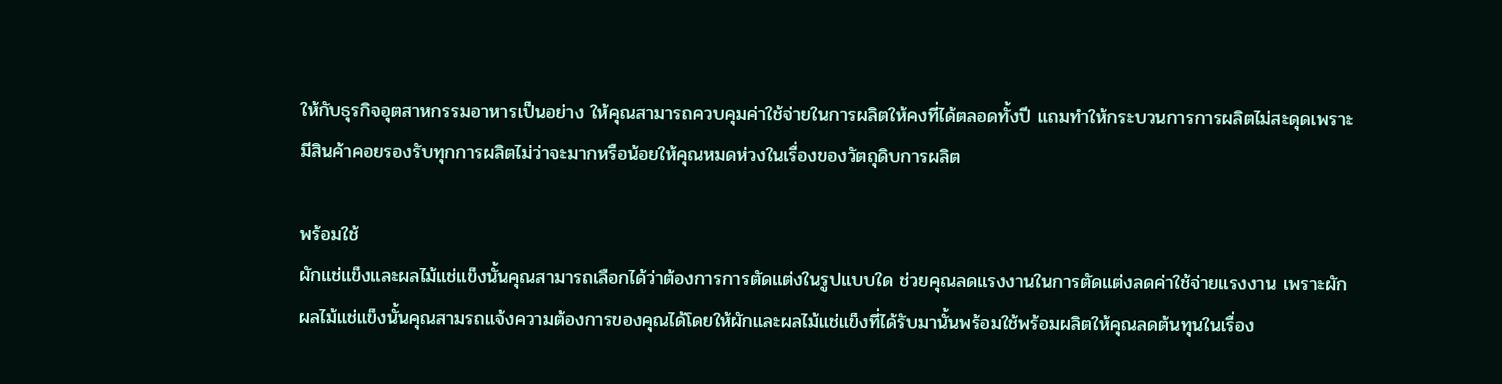ให้กับธุรกิจอุตสาหกรรมอาหารเป็นอย่าง ให้คุณสามารถควบคุมค่าใช้จ่ายในการผลิตให้คงที่ได้ตลอดทั้งปี แถมทำให้กระบวนการการผลิตไม่สะดุดเพราะมีสินค้าคอยรองรับทุกการผลิตไม่ว่าจะมากหรือน้อยให้คุณหมดห่วงในเรื่องของวัตถุดิบการผลิต

พร้อมใช้
ผักแช่แข็งและผลไม้แช่แข็งนั้นคุณสามารถเลือกได้ว่าต้องการการตัดแต่งในรูปแบบใด ช่วยคุณลดแรงงานในการตัดแต่งลดค่าใช้จ่ายแรงงาน เพราะผักผลไม้แช่แข็งนั้นคุณสามรถแจ้งความต้องการของคุณได้โดยให้ผักและผลไม้แช่แข็งที่ได้รับมานั้นพร้อมใช้พร้อมผลิตให้คุณลดต้นทุนในเรื่อง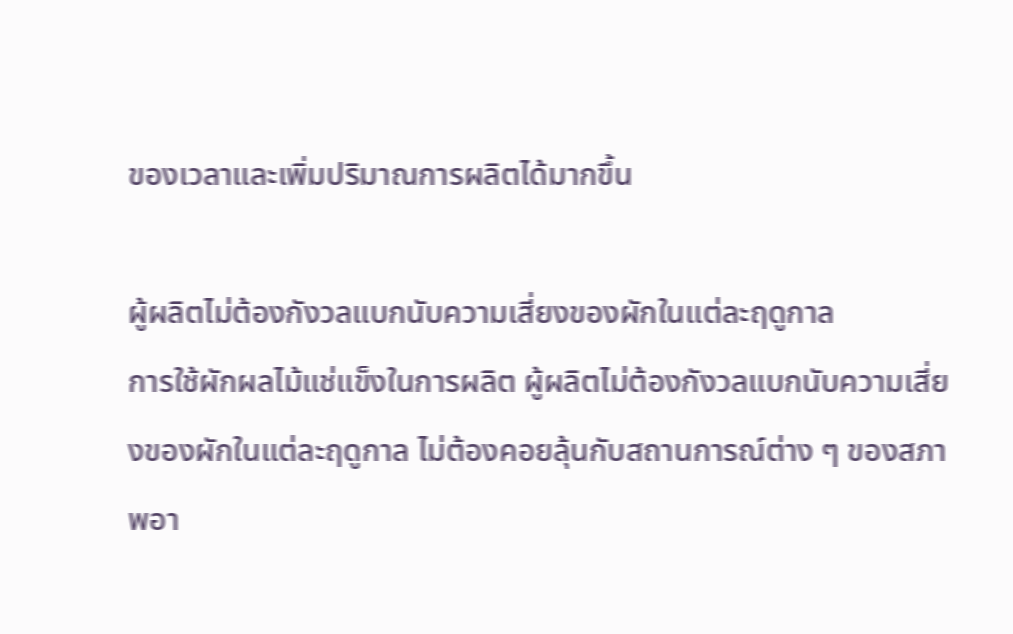ของเวลาและเพิ่มปริมาณการผลิตได้มากขึ้น

ผู้ผลิตไม่ต้องกังวลแบกนับความเสี่ยงของผักในแต่ละฤดูกาล
การใช้ผักผลไม้แช่แข็งในการผลิต ผู้ผลิตไม่ต้องกังวลแบกนับความเสี่ยงของผักในแต่ละฤดูกาล ไม่ต้องคอยลุ้นกับสถานการณ์ต่าง ๆ ของสภาพอา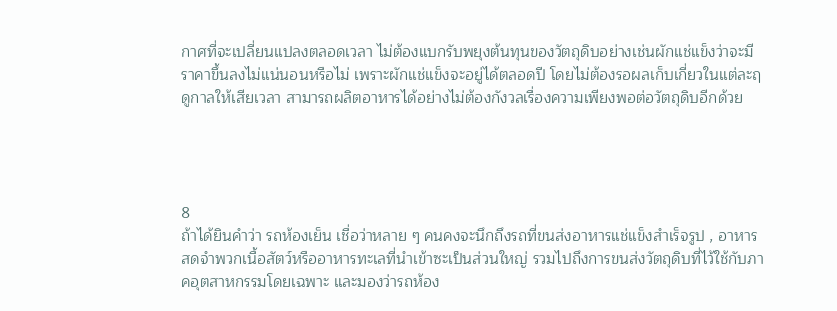กาศที่จะเปลี่ยนแปลงตลอดเวลา ไม่ต้องแบกรับพยุงต้นทุนของวัตถุดิบอย่างเช่นผักแช่แข็งว่าจะมีราคาขึ้นลงไม่แน่นอนหรือไม่ เพราะผักแช่แข็งจะอยู่ได้ตลอดปี โดยไม่ต้องรอผลเก็บเกี่ยวในแต่ละฤดูกาลให้เสียเวลา สามารถผลิตอาหารได้อย่างไม่ต้องกังวลเรื่องความเพียงพอต่อวัตถุดิบอีกด้วย




8
ถ้าได้ยินคำว่า รถห้องเย็น เชื่อว่าหลาย ๆ คนคงจะนึกถึงรถที่ขนส่งอาหารแช่แข็งสำเร็จรูป , อาหารสดจำพวกเนื้อสัตว์หรืออาหารทะเลที่นำเข้าซะเป็นส่วนใหญ่ รวมไปถึงการขนส่งวัตถุดิบที่ไว้ใช้กับภาคอุตสาหกรรมโดยเฉพาะ และมองว่ารถห้อง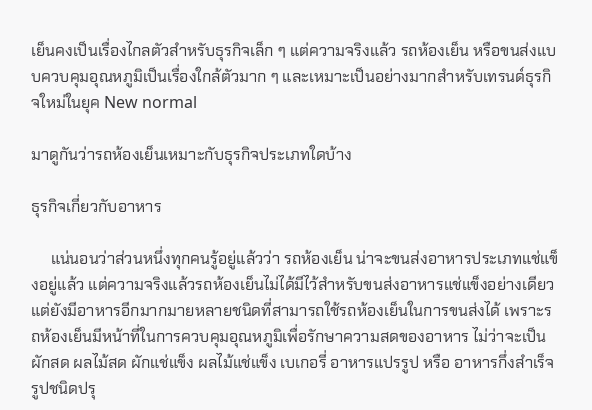เย็นคงเป็นเรื่องไกลตัวสำหรับธุรกิจเล็ก ๆ แต่ความจริงแล้ว รถห้องเย็น หรือขนส่งแบบควบคุมอุณหภูมิเป็นเรื่องใกล้ตัวมาก ๆ และเหมาะเป็นอย่างมากสำหรับเทรนด์ธุรกิจใหม่ในยุค New normal

มาดูกันว่ารถห้องเย็นเหมาะกับธุรกิจประเภทใดบ้าง

ธุรกิจเกี่ยวกับอาหาร

     แน่นอนว่าส่วนหนึ่งทุกคนรู้อยู่แล้วว่า รถห้องเย็น น่าจะขนส่งอาหารประเภทแช่แข็งอยู่แล้ว แต่ความจริงแล้วรถห้องเย็นไม่ได้มีไว้สำหรับขนส่งอาหารแช่แข็งอย่างเดียว แต่ยังมีอาหารอีกมากมายหลายชนิดที่สามารถใช้รถห้องเย็นในการขนส่งได้ เพราะรถห้องเย็นมีหน้าที่ในการควบคุมอุณหภูมิเพื่อรักษาความสดของอาหาร ไม่ว่าจะเป็น ผักสด ผลไม้สด ผักแช่แข็ง ผลไม้แช่แข็ง เบเกอรี่ อาหารแปรรูป หรือ อาหารกึ่งสำเร็จรูปชนิดปรุ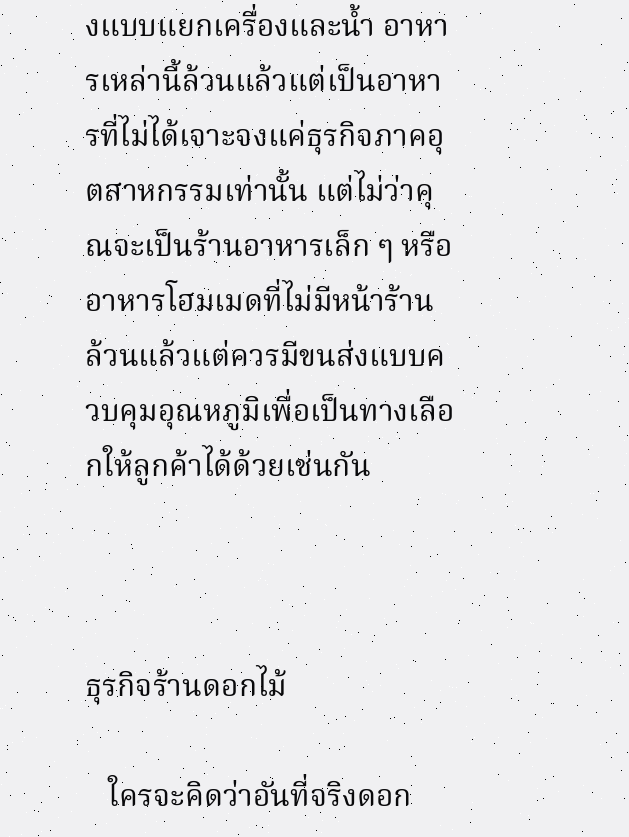งแบบแยกเครื่องและน้ำ อาหารเหล่านี้ล้วนแล้วแต่เป็นอาหารที่ไม่ได้เจาะจงแค่ธุรกิจภาคอุตสาหกรรมเท่านั้น แต่ไม่ว่าคุณจะเป็นร้านอาหารเล็ก ๆ หรือ อาหารโฮมเมดที่ไม่มีหน้าร้าน ล้วนแล้วแต่ควรมีขนส่งแบบควบคุมอุณหภูมิเพื่อเป็นทางเลือกให้ลูกค้าได้ด้วยเช่นกัน



ธุรกิจร้านดอกไม้

   ใครจะคิดว่าอันที่จริงดอก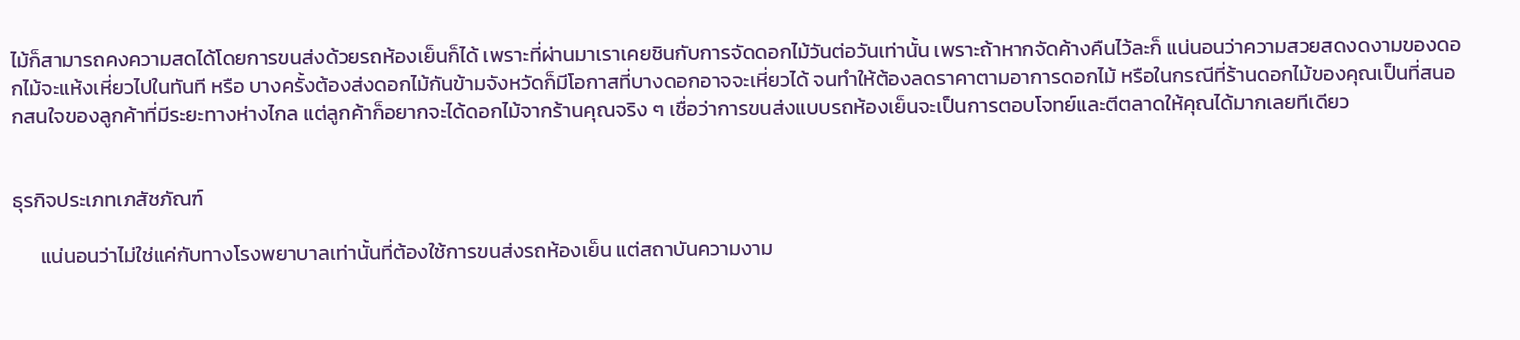ไม้ก็สามารถคงความสดได้โดยการขนส่งด้วยรถห้องเย็นก็ได้ เพราะที่ผ่านมาเราเคยชินกับการจัดดอกไม้วันต่อวันเท่านั้น เพราะถ้าหากจัดค้างคืนไว้ละก็ แน่นอนว่าความสวยสดงดงามของดอกไม้จะแห้งเหี่ยวไปในทันที หรือ บางครั้งต้องส่งดอกไม้กันข้ามจังหวัดก็มีโอกาสที่บางดอกอาจจะเหี่ยวได้ จนทำให้ต้องลดราคาตามอาการดอกไม้ หรือในกรณีที่ร้านดอกไม้ของคุณเป็นที่สนอกสนใจของลูกค้าที่มีระยะทางห่างไกล แต่ลูกค้าก็อยากจะได้ดอกไม้จากร้านคุณจริง ๆ เชื่อว่าการขนส่งแบบรถห้องเย็นจะเป็นการตอบโจทย์และตีตลาดให้คุณได้มากเลยทีเดียว


ธุรกิจประเภทเภสัชภัณฑ์

      แน่นอนว่าไม่ใช่แค่กับทางโรงพยาบาลเท่านั้นที่ต้องใช้การขนส่งรถห้องเย็น แต่สถาบันความงาม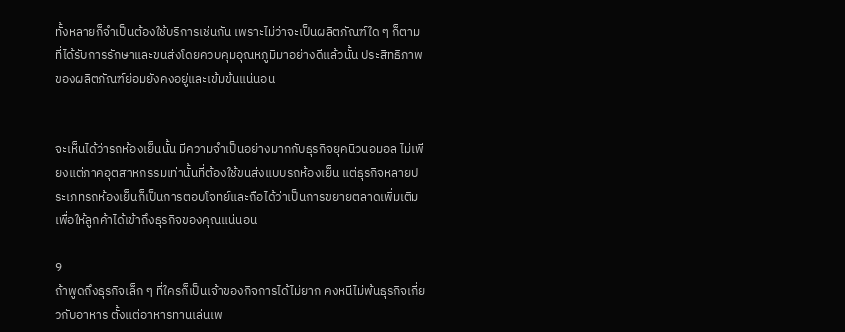ทั้งหลายก็จำเป็นต้องใช้บริการเช่นกัน เพราะไม่ว่าจะเป็นผลิตภัณฑ์ใด ๆ ก็ตามที่ได้รับการรักษาและขนส่งโดยควบคุมอุณหภูมิมาอย่างดีแล้วนั้น ประสิทธิภาพของผลิตภัณฑ์ย่อมยังคงอยู่และเข้มข้นแน่นอน


จะเห็นได้ว่ารถห้องเย็นนั้น มีความจำเป็นอย่างมากกับธุรกิจยุคนิวนอมอล ไม่เพียงแต่ภาคอุตสาหกรรมเท่านั้นที่ต้องใช้ขนส่งแบบรถห้องเย็น แต่ธุรกิจหลายประเภทรถห้องเย็นก็เป็นการตอบโจทย์และถือได้ว่าเป็นการขยายตลาดเพิ่มเติมเพื่อให้ลูกค้าได้เข้าถึงธุรกิจของคุณแน่นอน

9
ถ้าพูดถึงธุรกิจเล็ก ๆ ที่ใครก็เป็นเจ้าของกิจการได้ไม่ยาก คงหนีไม่พ้นธุรกิจเกี่ยวกับอาหาร ตั้งแต่อาหารทานเล่นเพ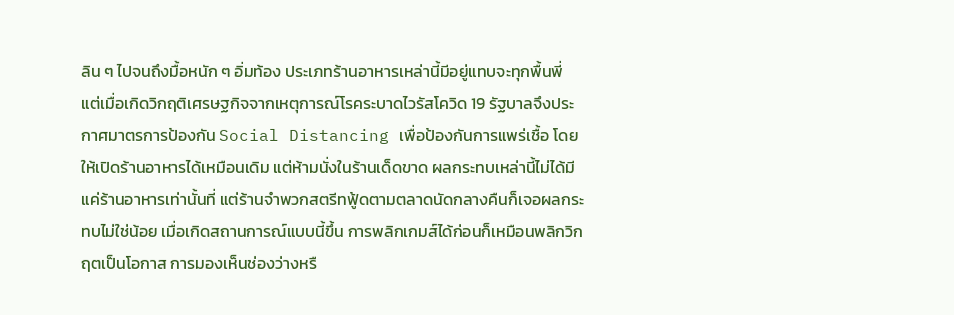ลิน ๆ ไปจนถึงมื้อหนัก ๆ อิ่มท้อง ประเภทร้านอาหารเหล่านี้มีอยู่แทบจะทุกพื้นพี่ แต่เมื่อเกิดวิกฤติเศรษฐกิจจากเหตุการณ์โรคระบาดไวรัสโควิด 19 รัฐบาลจึงประกาศมาตรการป้องกัน Social Distancing เพื่อป้องกันการแพร่เชื้อ โดยให้เปิดร้านอาหารได้เหมือนเดิม แต่ห้ามนั่งในร้านเด็ดขาด ผลกระทบเหล่านี้ไม่ได้มีแค่ร้านอาหารเท่านั้นที่ แต่ร้านจำพวกสตรีทฟู้ดตามตลาดนัดกลางคืนก็เจอผลกระทบไม่ใช่น้อย เมื่อเกิดสถานการณ์แบบนี้ขึ้น การพลิกเกมส์ได้ก่อนก็เหมือนพลิกวิกฤตเป็นโอกาส การมองเห็นช่องว่างหรื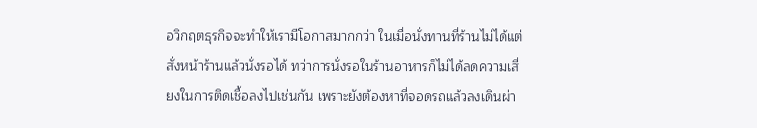อวิกฤตธุรกิจจะทำให้เรามีโอกาสมากกว่า ในเมื่อนั่งทานที่ร้านไม่ได้แต่สั่งหน้าร้านแล้วนั่งรอได้ ทว่าการนั่งรอในร้านอาหารก็ไม่ได้ลดความเสี่ยงในการติดเชื้อลงไปเช่นกัน เพราะยังต้องหาที่จอดรถแล้วลงเดินผ่า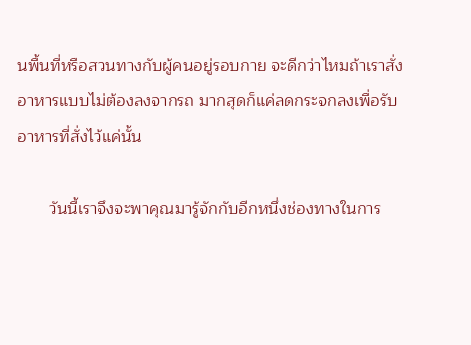นพื้นที่หรือสวนทางกับผู้คนอยู่รอบกาย จะดีกว่าไหมถ้าเราสั่งอาหารแบบไม่ต้องลงจากรถ มากสุดก็แค่ลดกระจกลงเพื่อรับอาหารที่สั่งไว้แค่นั้น

       วันนี้เราจึงจะพาคุณมารู้จักกับอีกหนึ่งช่องทางในการ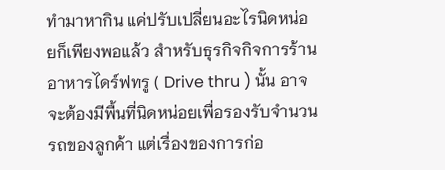ทำมาหากิน แค่ปรับเปลี่ยนอะไรนิดหน่อยก็เพียงพอแล้ว สำหรับธุรกิจกิจการร้านอาหารไดร์ฟทรู ( Drive thru ) นั้น อาจจะต้องมีพื้นที่นิดหน่อยเพื่อรองรับจำนวนรถของลูกค้า แต่เรื่องของการก่อ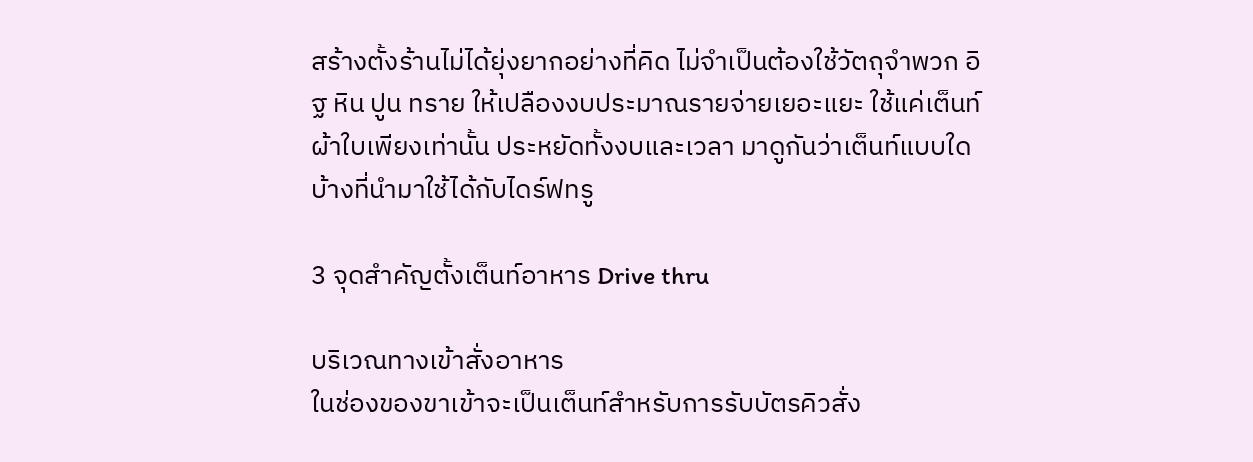สร้างตั้งร้านไม่ได้ยุ่งยากอย่างที่คิด ไม่จำเป็นต้องใช้วัตถุจำพวก อิฐ หิน ปูน ทราย ให้เปลืองงบประมาณรายจ่ายเยอะแยะ ใช้แค่เต็นท์ผ้าใบเพียงเท่านั้น ประหยัดทั้งงบและเวลา มาดูกันว่าเต็นท์แบบใดบ้างที่นำมาใช้ได้กับไดร์ฟทรู

3 จุดสำคัญตั้งเต็นท์อาหาร Drive thru

บริเวณทางเข้าสั่งอาหาร
ในช่องของขาเข้าจะเป็นเต็นท์สำหรับการรับบัตรคิวสั่ง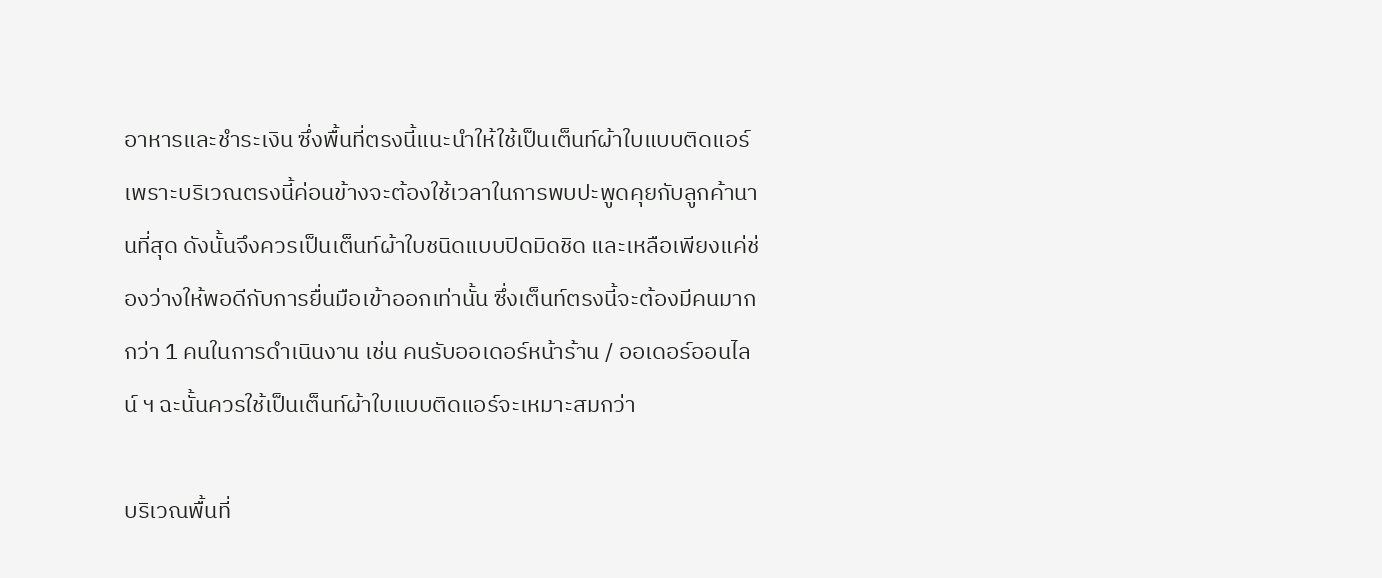อาหารและชำระเงิน ซึ่งพื้นที่ตรงนี้แนะนำให้ใช้เป็นเต็นท์ผ้าใบแบบติดแอร์ เพราะบริเวณตรงนี้ค่อนข้างจะต้องใช้เวลาในการพบปะพูดคุยกับลูกค้านานที่สุด ดังนั้นจึงควรเป็นเต็นท์ผ้าใบชนิดแบบปิดมิดชิด และเหลือเพียงแค่ช่องว่างให้พอดีกับการยื่นมือเข้าออกเท่านั้น ซึ่งเต็นท์ตรงนี้จะต้องมีคนมากกว่า 1 คนในการดำเนินงาน เช่น คนรับออเดอร์หน้าร้าน / ออเดอร์ออนไลน์ ฯ ฉะนั้นควรใช้เป็นเต็นท์ผ้าใบแบบติดแอร์จะเหมาะสมกว่า

บริเวณพื้นที่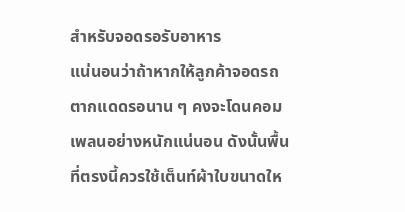สำหรับจอดรอรับอาหาร
แน่นอนว่าถ้าหากให้ลูกค้าจอดรถตากแดดรอนาน ๆ คงจะโดนคอมเพลนอย่างหนักแน่นอน ดังนั้นพื้นที่ตรงนี้ควรใช้เต็นท์ผ้าใบขนาดให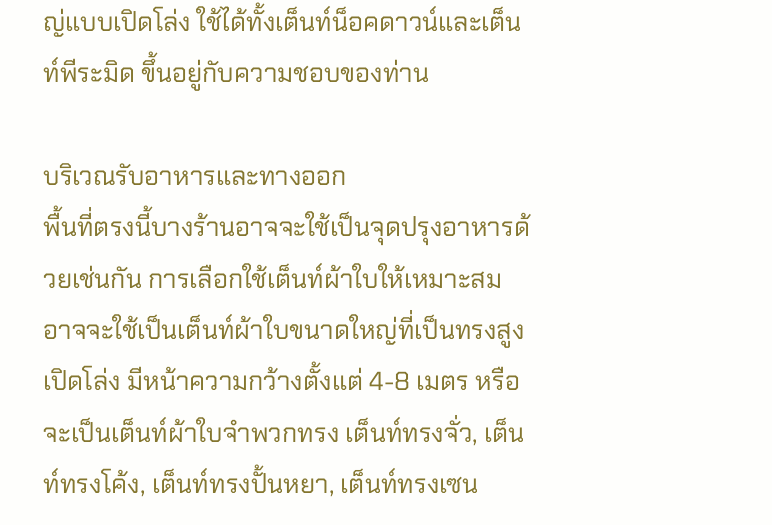ญ่แบบเปิดโล่ง ใช้ได้ทั้งเต็นท์น็อคดาวน์และเต็นท์พีระมิด ขึ้นอยู่กับความชอบของท่าน

บริเวณรับอาหารและทางออก
พื้นที่ตรงนี้บางร้านอาจจะใช้เป็นจุดปรุงอาหารด้วยเช่นกัน การเลือกใช้เต็นท์ผ้าใบให้เหมาะสมอาจจะใช้เป็นเต็นท์ผ้าใบขนาดใหญ่ที่เป็นทรงสูงเปิดโล่ง มีหน้าความกว้างตั้งแต่ 4-8 เมตร หรือ จะเป็นเต็นท์ผ้าใบจำพวกทรง เต็นท์ทรงจั่ว, เต็นท์ทรงโค้ง, เต็นท์ทรงปั้นหยา, เต็นท์ทรงเซน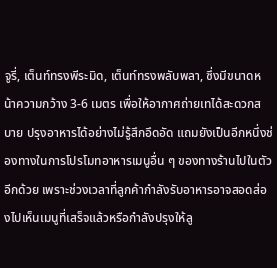จูรี่, เต็นท์ทรงพีระมิด, เต็นท์ทรงพลับพลา, ซึ่งมีขนาดหน้าความกว้าง 3-6 เมตร เพื่อให้อากาศถ่ายเทได้สะดวกสบาย ปรุงอาหารได้อย่างไม่รู้สึกอึดอัด แถมยังเป็นอีกหนึ่งช่องทางในการโปรโมทอาหารเมนูอื่น ๆ ของทางร้านไปในตัวอีกด้วย เพราะช่วงเวลาที่ลูกค้ากำลังรับอาหารอาจสอดส่องไปเห็นเมนูที่เสร็จแล้วหรือกำลังปรุงให้ลู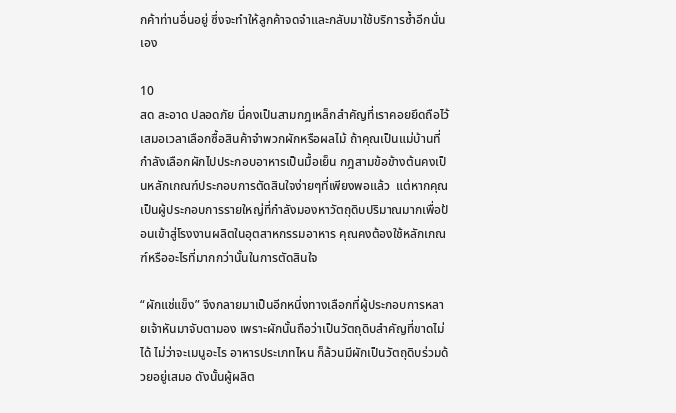กค้าท่านอื่นอยู่ ซึ่งจะทำให้ลูกค้าจดจำและกลับมาใช้บริการซ้ำอีกนั่นเอง

10
สด สะอาด ปลอดภัย นี่คงเป็นสามกฎเหล็กสำคัญที่เราคอยยึดถือไว้เสมอเวลาเลือกซื้อสินค้าจำพวกผักหรือผลไม้ ถ้าคุณเป็นแม่บ้านที่กำลังเลือกผักไปประกอบอาหารเป็นมื้อเย็น กฎสามข้อข้างต้นคงเป็นหลักเกณฑ์ประกอบการตัดสินใจง่ายๆที่เพียงพอแล้ว  แต่หากคุณเป็นผู้ประกอบการรายใหญ่ที่กำลังมองหาวัตถุดิบปริมาณมากเพื่อป้อนเข้าสู่โรงงานผลิตในอุตสาหกรรมอาหาร คุณคงต้องใช้หลักเกณฑ์หรืออะไรที่มากกว่านั้นในการตัดสินใจ

“ผักแช่แข็ง” จึงกลายมาเป็นอีกหนึ่งทางเลือกที่ผู้ประกอบการหลายเจ้าหันมาจับตามอง เพราะผักนั้นถือว่าเป็นวัตถุดิบสำคัญที่ขาดไม่ได้ ไม่ว่าจะเมนูอะไร อาหารประเภทไหน ก็ล้วนมีผักเป็นวัตถุดิบร่วมด้วยอยู่เสมอ ดังนั้นผู้ผลิต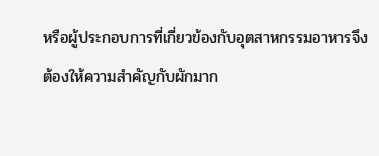หรือผู้ประกอบการที่เกี่ยวข้องกับอุตสาหกรรมอาหารจึงต้องให้ความสำคัญกับผักมาก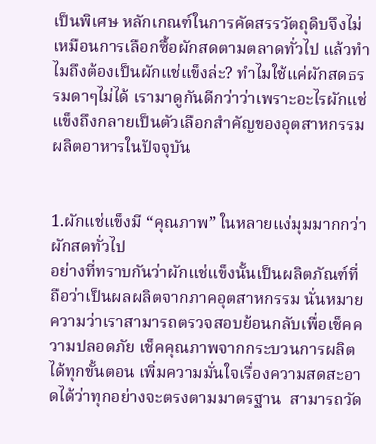เป็นพิเศษ หลักเกณฑ์ในการคัดสรรวัตถุดิบจึงไม่เหมือนการเลือกซื้อผักสดตามตลาดทั่วไป แล้วทำไมถึงต้องเป็นผักแช่แข็งล่ะ? ทำไมใช้แค่ผักสดธรรมดาๆไม่ได้ เรามาดูกันดีกว่าว่าเพราะอะไรผักแช่แข็งถึงกลายเป็นตัวเลือกสำคัญของอุตสาหกรรมผลิตอาหารในปัจจุบัน


1.ผักแช่แข็งมี “คุณภาพ” ในหลายแง่มุมมากกว่าผักสดทั่วไป
อย่างที่ทราบกันว่าผักแช่แข็งนั้นเป็นผลิตภัณฑ์ที่ถือว่าเป็นผลผลิตจากภาคอุตสาหกรรม นั่นหมายความว่าเราสามารถตรวจสอบย้อนกลับเพื่อเช็คความปลอดภัย เช็คคุณภาพจากกระบวนการผลิตได้ทุกขั้นตอน เพิ่มความมั่นใจเรื่องความสดสะอาดได้ว่าทุกอย่างจะตรงตามมาตรฐาน  สามารถวัด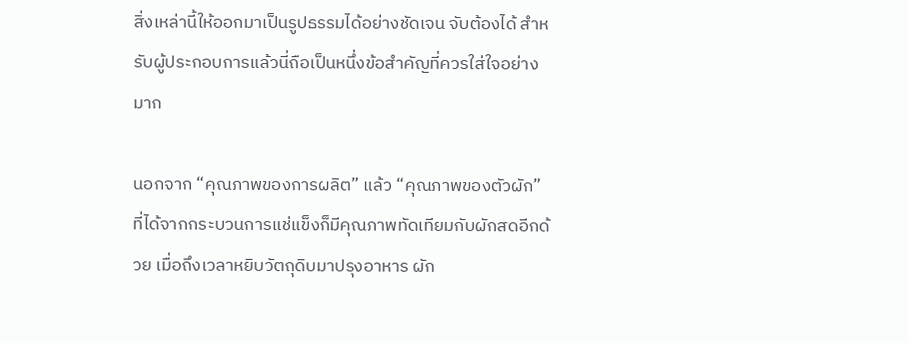สิ่งเหล่านี้ให้ออกมาเป็นรูปธรรมได้อย่างชัดเจน จับต้องได้ สำหรับผู้ประกอบการแล้วนี่ถือเป็นหนึ่งข้อสำคัญที่ควรใส่ใจอย่างมาก

นอกจาก “คุณภาพของการผลิต” แล้ว “คุณภาพของตัวผัก” ที่ได้จากกระบวนการแช่แข็งก็มีคุณภาพทัดเทียมกับผักสดอีกด้วย เมื่อถึงเวลาหยิบวัตถุดิบมาปรุงอาหาร ผัก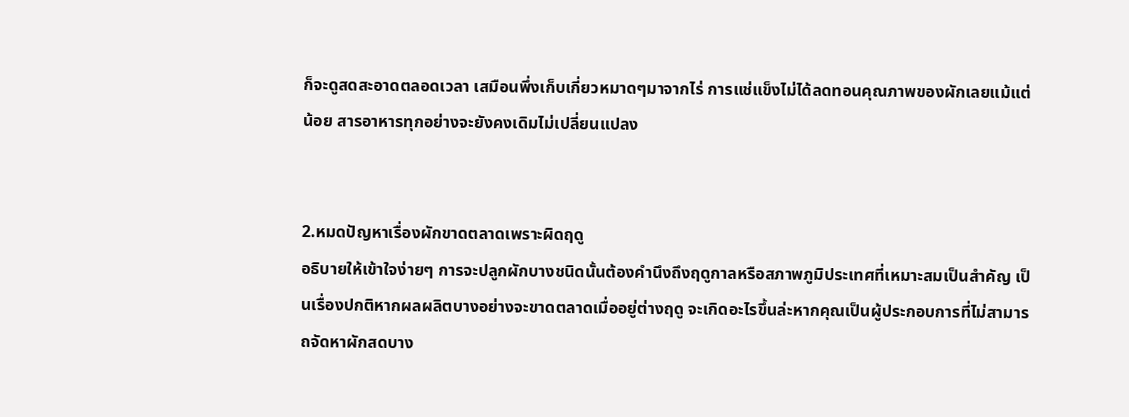ก็จะดูสดสะอาดตลอดเวลา เสมือนพึ่งเก็บเกี่ยวหมาดๆมาจากไร่ การแช่แข็งไม่ได้ลดทอนคุณภาพของผักเลยแม้แต่น้อย สารอาหารทุกอย่างจะยังคงเดิมไม่เปลี่ยนแปลง


2.หมดปัญหาเรื่องผักขาดตลาดเพราะผิดฤดู
อธิบายให้เข้าใจง่ายๆ การจะปลูกผักบางชนิดนั้นต้องคำนึงถึงฤดูกาลหรือสภาพภูมิประเทศที่เหมาะสมเป็นสำคัญ เป็นเรื่องปกติหากผลผลิตบางอย่างจะขาดตลาดเมื่ออยู่ต่างฤดู จะเกิดอะไรขึ้นล่ะหากคุณเป็นผู้ประกอบการที่ไม่สามารถจัดหาผักสดบาง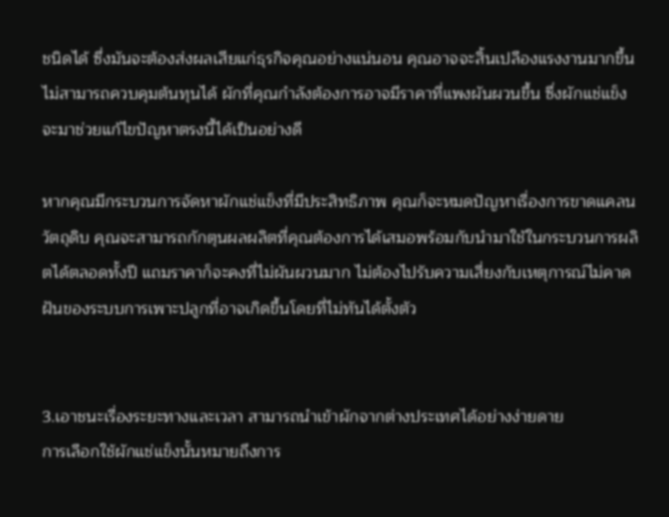ชนิดได้ ซึ่งมันจะต้องส่งผลเสียแก่ธุรกิจคุณอย่างแน่นอน คุณอาจจะสิ้นเปลืองแรงงานมากขึ้น ไม่สามารถควบคุมต้นทุนได้ ผักที่คุณกำลังต้องการอาจมีราคาที่แพงผันผวนขึ้น ซึ่งผักแช่แข็งจะมาช่วยแก้ไขปัญหาตรงนี้ได้เป็นอย่างดี

หากคุณมีกระบวนการจัดหาผักแช่แข็งที่มีประสิทธิภาพ คุณก็จะหมดปัญหาเรื่องการขาดแคลนวัตถุดิบ คุณจะสามารถกักตุนผลผลิตที่คุณต้องการได้เสมอพร้อมกับนำมาใช้ในกระบวนการผลิตได้ตลอดทั้งปี แถมราคาก็จะคงที่ไม่ผันผวนมาก ไม่ต้องไปรับความเสี่ยงกับเหตุการณ์ไม่คาดฝันของระบบการเพาะปลูกที่อาจเกิดขึ้นโดยที่ไม่ทันได้ตั้งตัว


3.เอาชนะเรื่องระยะทางและเวลา สามารถนำเข้าผักจากต่างประเทศได้อย่างง่ายดาย
การเลือกใช้ผักแช่แข็งนั้นหมายถึงการ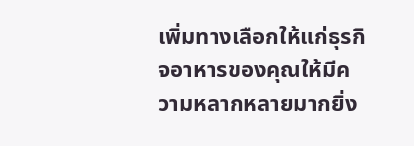เพิ่มทางเลือกให้แก่ธุรกิจอาหารของคุณให้มีความหลากหลายมากยิ่ง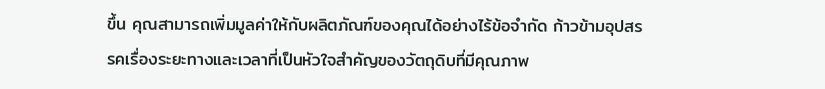ขึ้น คุณสามารถเพิ่มมูลค่าให้กับผลิตภัณฑ์ของคุณได้อย่างไร้ข้อจำกัด ก้าวข้ามอุปสรรคเรื่องระยะทางและเวลาที่เป็นหัวใจสำคัญของวัตถุดิบที่มีคุณภาพ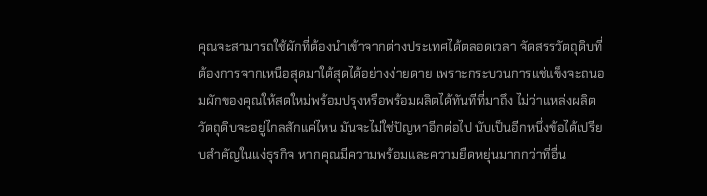คุณจะสามารถใช้ผักที่ต้องนำเข้าจากต่างประเทศได้ตลอดเวลา จัดสรรวัตถุดิบที่ต้องการจากเหนือสุดมาใต้สุดได้อย่างง่ายดาย เพราะกระบวนการแช่แข็งจะถนอมผักของคุณให้สดใหม่พร้อมปรุงหรือพร้อมผลิตได้ทันทีที่มาถึง ไม่ว่าแหล่งผลิตวัตถุดิบจะอยู่ไกลสักแค่ไหน มันจะไม่ใช่ปัญหาอีกต่อไป นับเป็นอีกหนึ่งข้อได้เปรียบสำคัญในแง่ธุรกิจ หากคุณมีความพร้อมและความยืดหยุ่นมากกว่าที่อื่น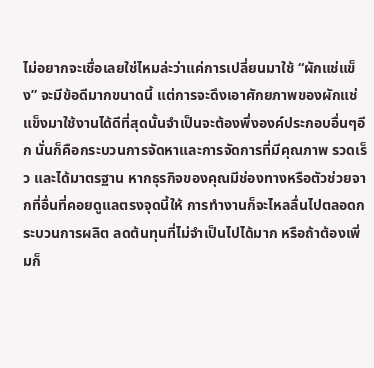ไม่อยากจะเชื่อเลยใช่ไหมล่ะว่าแค่การเปลี่ยนมาใช้ “ผักแช่แข็ง” จะมีข้อดีมากขนาดนี้ แต่การจะดึงเอาศักยภาพของผักแช่แข็งมาใช้งานได้ดีที่สุดนั้นจำเป็นจะต้องพึ่งองค์ประกอบอื่นๆอีก นั่นก็คือกระบวนการจัดหาและการจัดการที่มีคุณภาพ รวดเร็ว และได้มาตรฐาน หากธุรกิจของคุณมีช่องทางหรือตัวช่วยจากที่อื่นที่คอยดูแลตรงจุดนี้ให้ การทำงานก็จะไหลลื่นไปตลอดกระบวนการผลิต ลดต้นทุนที่ไม่จำเป็นไปได้มาก หรือถ้าต้องเพิ่มก็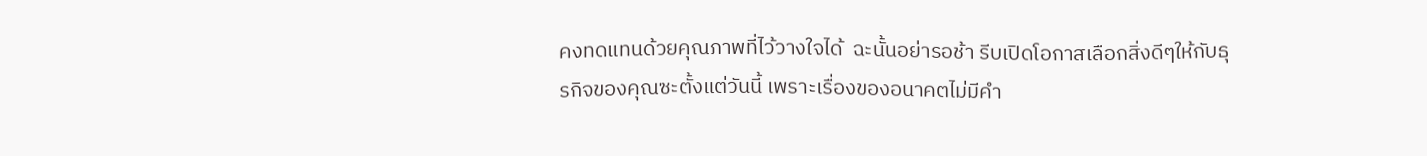คงทดแทนด้วยคุณภาพที่ไว้วางใจได้  ฉะนั้นอย่ารอช้า รีบเปิดโอกาสเลือกสิ่งดีๆให้กับธุรกิจของคุณซะตั้งแต่วันนี้ เพราะเรื่องของอนาคตไม่มีคำ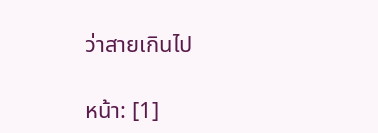ว่าสายเกินไป

หน้า: [1]